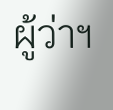ผู้ว่าฯ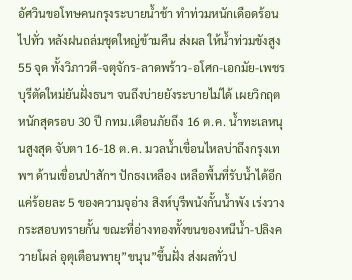อัศวินขอโทษคนกรุงระบายน้ำช้า ทำท่วมหนักเดือดร้อนไปทั่ว หลังฝนถล่มชุดใหญ่ข้ามคืน ส่งผล ให้น้ำท่วมขังสูง 55 จุด ทั้งวิภาวดี-จตุจักร-ลาดพร้าว-อโศก-เอกมัย-เพชรบุรีตัดใหม่ยันฝั่งธนฯ จนถึงบ่ายยังระบายไม่ได้ เผยวิกฤตหนักสุดรอบ 30 ปี กทม.เตือนภัยถึง 16 ต.ค. น้ำทะเลหนุนสูงสุด จับตา 16-18 ต.ค. มวลน้ำเขื่อนไหลบ่าถึงกรุงเทพฯ ด้านเขื่อนป่าสักฯ ปักธงเหลือง เหลือพื้นที่รับน้ำได้อีกแค่ร้อยละ 5 ของความจุอ่าง สิงห์บุรีพนังกั้นน้ำพัง เร่งวางกระสอบทรายกั้น ขณะที่อ่างทองทั้งขนของหนีน้ำ-ปลิงควายโผล่ อุตุเตือนพายุ”ขนุน”ขึ้นฝั่ง ส่งผลทั่วป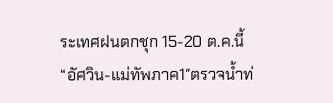ระเทศฝนตกชุก 15-20 ต.ค.นี้
“อัศวิน-แม่ทัพภาค1″ตรวจน้ำท่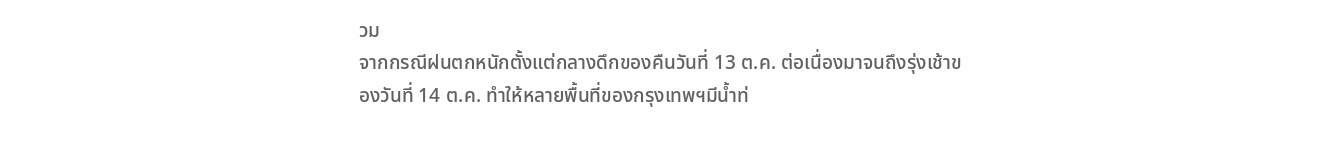วม
จากกรณีฝนตกหนักตั้งแต่กลางดึกของคืนวันที่ 13 ต.ค. ต่อเนื่องมาจนถึงรุ่งเช้าของวันที่ 14 ต.ค. ทำให้หลายพื้นที่ของกรุงเทพฯมีน้ำท่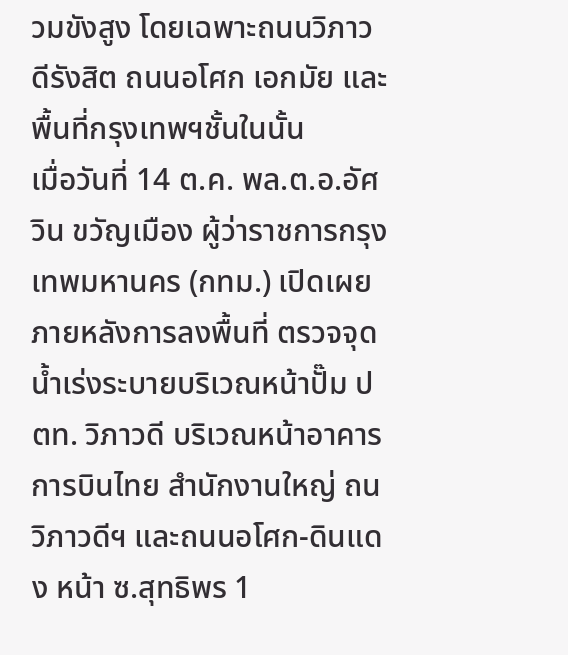วมขังสูง โดยเฉพาะถนนวิภาวดีรังสิต ถนนอโศก เอกมัย และพื้นที่กรุงเทพฯชั้นในนั้น
เมื่อวันที่ 14 ต.ค. พล.ต.อ.อัศวิน ขวัญเมือง ผู้ว่าราชการกรุงเทพมหานคร (กทม.) เปิดเผยภายหลังการลงพื้นที่ ตรวจจุดน้ำเร่งระบายบริเวณหน้าปั๊ม ปตท. วิภาวดี บริเวณหน้าอาคารการบินไทย สำนักงานใหญ่ ถนวิภาวดีฯ และถนนอโศก-ดินแดง หน้า ซ.สุทธิพร 1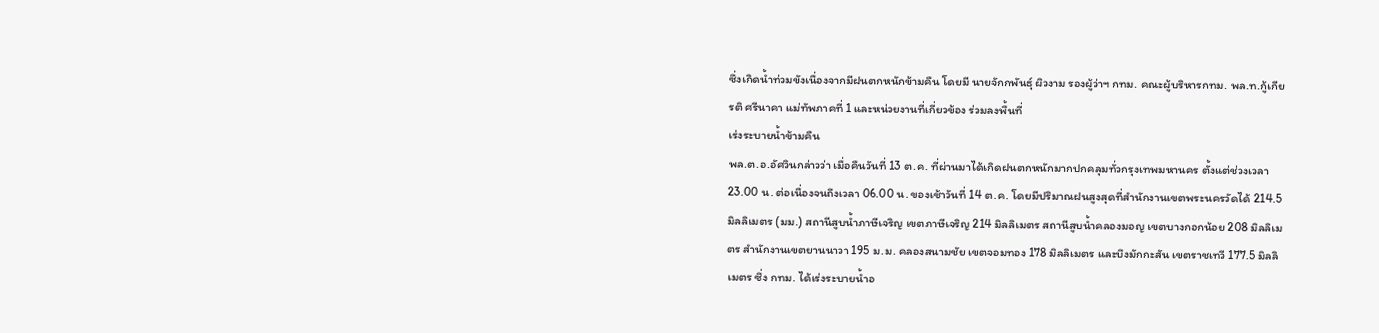ซึ่งเกิดน้ำท่วมขังเนื่องจากมีฝนตกหนักข้ามคืน โดยมี นายจักกพันธุ์ ผิวงาม รองผู้ว่าฯ กทม. คณะผู้บริหารกทม. พล.ท.กู้เกียรติ ศรีนาคา แม่ทัพภาคที่ 1 และหน่วยงานที่เกี่ยวข้อง ร่วมลงพื้นที่
เร่งระบายน้ำข้ามคืน
พล.ต.อ.อัศวินกล่าวว่า เมื่อคืนวันที่ 13 ต.ค. ที่ผ่านมาได้เกิดฝนตกหนักมากปกคลุมทั่วกรุงเทพมหานคร ตั้งแต่ช่วงเวลา 23.00 น. ต่อเนื่องจนถึงเวลา 06.00 น. ของเช้าวันที่ 14 ต.ค. โดยมีปริมาณฝนสูงสุดที่สำนักงานเขตพระนครวัดได้ 214.5 มิลลิเมตร (มม.) สถานีสูบน้ำภาษีเจริญ เขตภาษีเจริญ 214 มิลลิเมตร สถานีสูบน้ำคลองมอญ เขตบางกอกน้อย 208 มิลลิเมตร สำนักงานเขตยานนาวา 195 ม.ม. คลองสนามชัย เขตจอมทอง 178 มิลลิเมตร และบึงมักกะสัน เขตราชเทวี 177.5 มิลลิเมตร ซึ่ง กทม. ได้เร่งระบายน้ำอ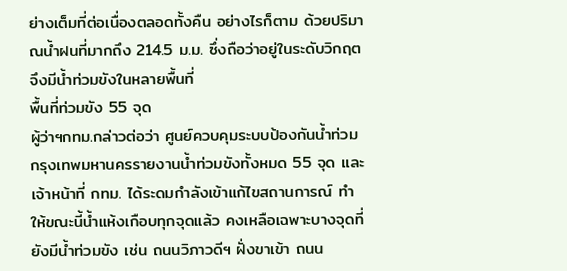ย่างเต็มที่ต่อเนื่องตลอดทั้งคืน อย่างไรก็ตาม ด้วยปริมาณน้ำฝนที่มากถึง 214.5 ม.ม. ซึ่งถือว่าอยู่ในระดับวิกฤต จึงมีน้ำท่วมขังในหลายพื้นที่
พื้นที่ท่วมขัง 55 จุด
ผู้ว่าฯกทม.กล่าวต่อว่า ศูนย์ควบคุมระบบป้องกันน้ำท่วมกรุงเทพมหานครรายงานน้ำท่วมขังทั้งหมด 55 จุด และเจ้าหน้าที่ กทม. ได้ระดมกำลังเข้าแก้ไขสถานการณ์ ทำให้ขณะนี้น้ำแห้งเกือบทุกจุดแล้ว คงเหลือเฉพาะบางจุดที่ยังมีน้ำท่วมขัง เช่น ถนนวิภาวดีฯ ฝั่งขาเข้า ถนน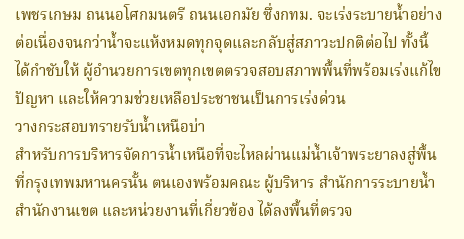เพชรเกษม ถนนอโศกมนตรี ถนนเอกมัย ซึ่งกทม. จะเร่งระบายน้ำอย่างต่อเนื่องจนกว่าน้ำจะแห้งหมดทุกจุดและกลับสู่สภาวะปกติต่อไป ทั้งนี้ ได้กำชับให้ ผู้อำนวยการเขตทุกเขตตรวจสอบสภาพพื้นที่พร้อมเร่งแก้ไขปัญหา และให้ความช่วยเหลือประชาชนเป็นการเร่งด่วน
วางกระสอบทรายรับน้ำเหนือบ่า
สำหรับการบริหารจัดการน้ำเหนือที่จะไหลผ่านแม่น้ำเจ้าพระยาลงสู่พื้นที่กรุงเทพมหานครนั้น ตนเองพร้อมคณะ ผู้บริหาร สำนักการระบายน้ำ สำนักงานเขต และหน่วยงานที่เกี่ยวข้อง ได้ลงพื้นที่ตรวจ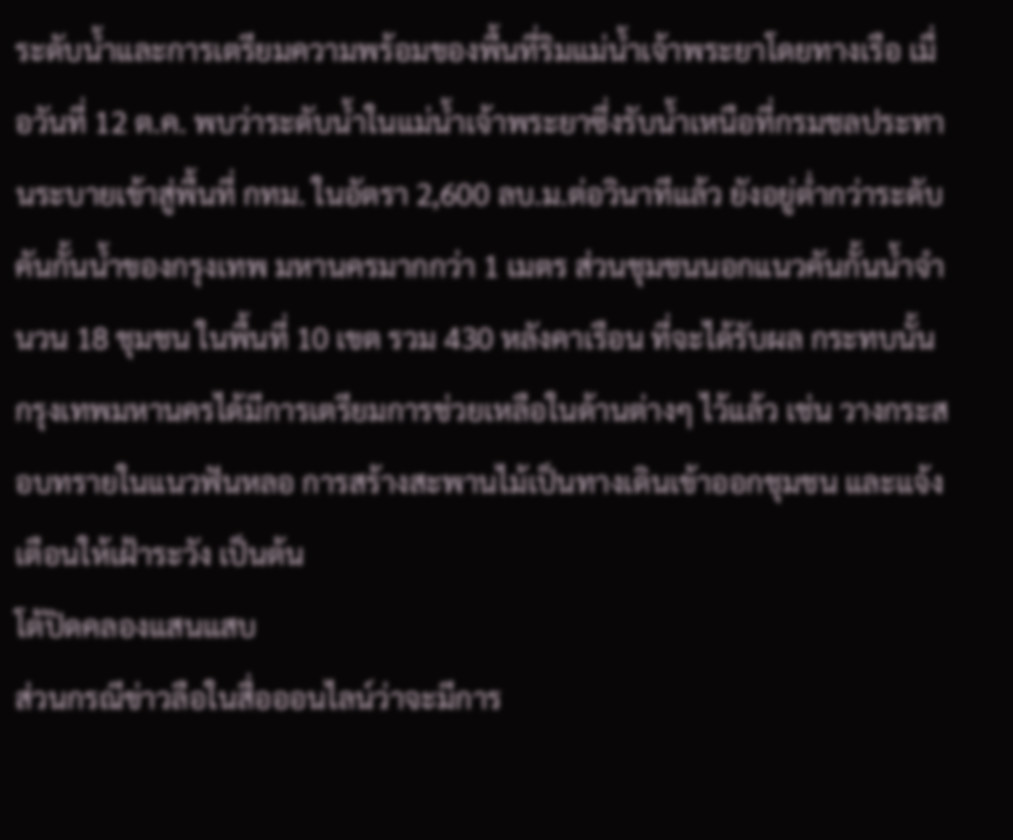ระดับน้ำและการเตรียมความพร้อมของพื้นที่ริมแม่น้ำเจ้าพระยาโดยทางเรือ เมื่อวันที่ 12 ต.ค. พบว่าระดับน้ำในแม่น้ำเจ้าพระยาซึ่งรับน้ำเหนือที่กรมชลประทานระบายเข้าสู่พื้นที่ กทม. ในอัตรา 2,600 ลบ.ม.ต่อวินาทีแล้ว ยังอยู่ต่ำกว่าระดับคันกั้นน้ำของกรุงเทพ มหานครมากกว่า 1 เมตร ส่วนชุมชนนอกแนวคันกั้นน้ำจำนวน 18 ชุมชน ในพื้นที่ 10 เขต รวม 430 หลังคาเรือน ที่จะได้รับผล กระทบนั้น กรุงเทพมหานครได้มีการเตรียมการช่วยเหลือในด้านต่างๆ ไว้แล้ว เช่น วางกระสอบทรายในแนวฟันหลอ การสร้างสะพานไม้เป็นทางเดินเข้าออกชุมชน และแจ้งเตือนให้เฝ้าระวัง เป็นต้น
โต้ปิดคลองแสนแสบ
ส่วนกรณีข่าวลือในสื่อออนไลน์ว่าจะมีการ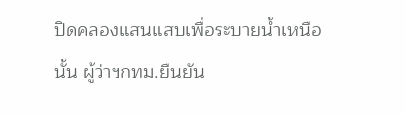ปิดคลองแสนแสบเพื่อระบายน้ำเหนือนั้น ผู้ว่าฯกทม.ยืนยัน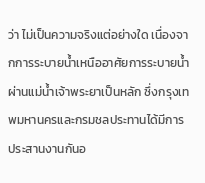ว่า ไม่เป็นความจริงแต่อย่างใด เนื่องจากการระบายน้ำเหนืออาศัยการระบายน้ำผ่านแม่น้ำเจ้าพระยาเป็นหลัก ซึ่งกรุงเทพมหานครและกรมชลประทานได้มีการประสานงานกันอ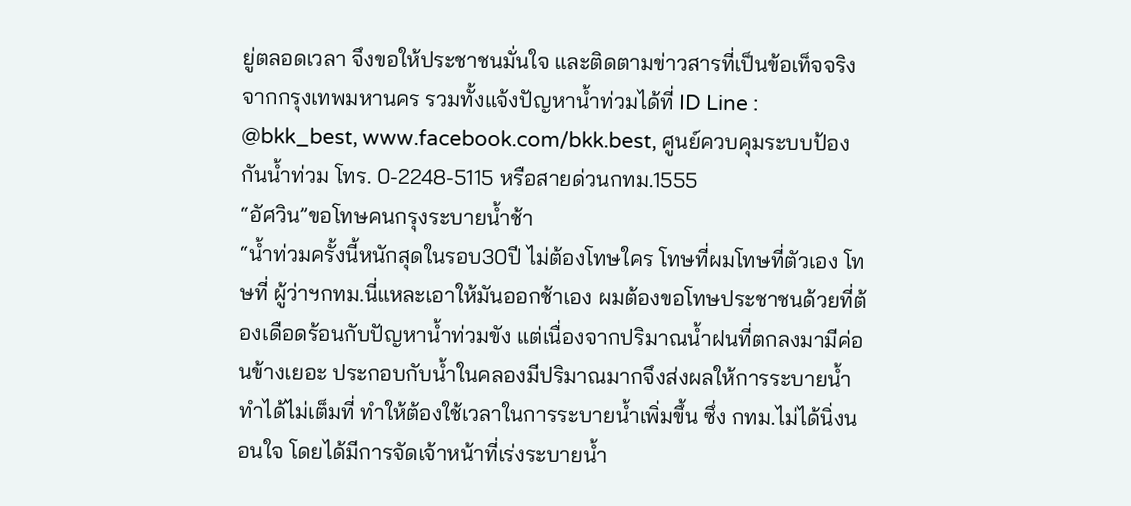ยู่ตลอดเวลา จึงขอให้ประชาชนมั่นใจ และติดตามข่าวสารที่เป็นข้อเท็จจริงจากกรุงเทพมหานคร รวมทั้งแจ้งปัญหาน้ำท่วมได้ที่ ID Line : @bkk_best, www.facebook.com/bkk.best, ศูนย์ควบคุมระบบป้องกันน้ำท่วม โทร. 0-2248-5115 หรือสายด่วนกทม.1555
“อัศวิน”ขอโทษคนกรุงระบายน้ำช้า
“น้ำท่วมครั้งนี้หนักสุดในรอบ30ปี ไม่ต้องโทษใคร โทษที่ผมโทษที่ตัวเอง โทษที่ ผู้ว่าฯกทม.นี่แหละเอาให้มันออกช้าเอง ผมต้องขอโทษประชาชนด้วยที่ต้องเดือดร้อนกับปัญหาน้ำท่วมขัง แต่เนื่องจากปริมาณน้ำฝนที่ตกลงมามีค่อนข้างเยอะ ประกอบกับน้ำในคลองมีปริมาณมากจึงส่งผลให้การระบายน้ำทำได้ไม่เต็มที่ ทำให้ต้องใช้เวลาในการระบายน้ำเพิ่มขึ้น ซึ่ง กทม.ไม่ได้นิ่งนอนใจ โดยได้มีการจัดเจ้าหน้าที่เร่งระบายน้ำ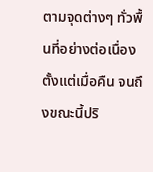ตามจุดต่างๆ ทั่วพื้นที่อย่างต่อเนื่องตั้งแต่เมื่อคืน จนถึงขณะนี้ปริ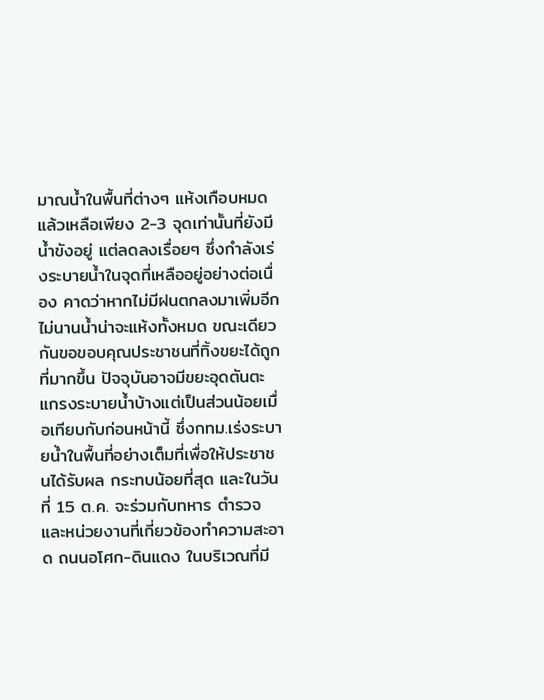มาณน้ำในพื้นที่ต่างๆ แห้งเกือบหมดแล้วเหลือเพียง 2-3 จุดเท่านั้นที่ยังมีน้ำขังอยู่ แต่ลดลงเรื่อยๆ ซึ่งกำลังเร่งระบายน้ำในจุดที่เหลืออยู่อย่างต่อเนื่อง คาดว่าหากไม่มีฝนตกลงมาเพิ่มอีกไม่นานน้ำน่าจะแห้งทั้งหมด ขณะเดียวกันขอขอบคุณประชาชนที่ทิ้งขยะได้ถูกที่มากขึ้น ปัจจุบันอาจมีขยะอุดตันตะแกรงระบายน้ำบ้างแต่เป็นส่วนน้อยเมื่อเทียบกับก่อนหน้านี้ ซึ่งกทม.เร่งระบายน้ำในพื้นที่อย่างเต็มที่เพื่อให้ประชาชนได้รับผล กระทบน้อยที่สุด และในวันที่ 15 ต.ค. จะร่วมกับทหาร ตำรวจ และหน่วยงานที่เกี่ยวข้องทำความสะอาด ถนนอโศก-ดินแดง ในบริเวณที่มี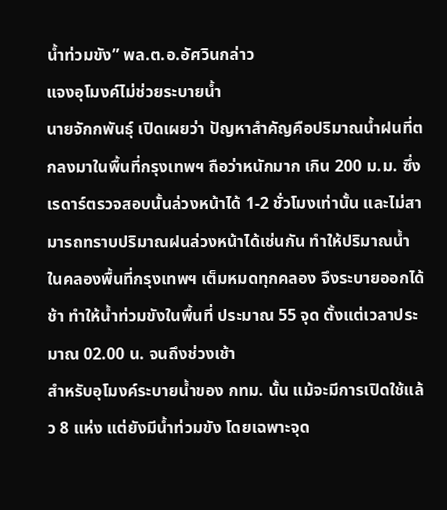น้ำท่วมขัง” พล.ต.อ.อัศวินกล่าว
แจงอุโมงค์ไม่ช่วยระบายน้ำ
นายจักกพันธุ์ เปิดเผยว่า ปัญหาสำคัญคือปริมาณน้ำฝนที่ตกลงมาในพื้นที่กรุงเทพฯ ถือว่าหนักมาก เกิน 200 ม.ม. ซึ่งเรดาร์ตรวจสอบนั้นล่วงหน้าได้ 1-2 ชั่วโมงเท่านั้น และไม่สามารถทราบปริมาณฝนล่วงหน้าได้เช่นกัน ทำให้ปริมาณน้ำในคลองพื้นที่กรุงเทพฯ เต็มหมดทุกคลอง จึงระบายออกได้ช้า ทำให้น้ำท่วมขังในพื้นที่ ประมาณ 55 จุด ตั้งแต่เวลาประมาณ 02.00 น. จนถึงช่วงเช้า
สำหรับอุโมงค์ระบายน้ำของ กทม. นั้น แม้จะมีการเปิดใช้แล้ว 8 แห่ง แต่ยังมีน้ำท่วมขัง โดยเฉพาะจุด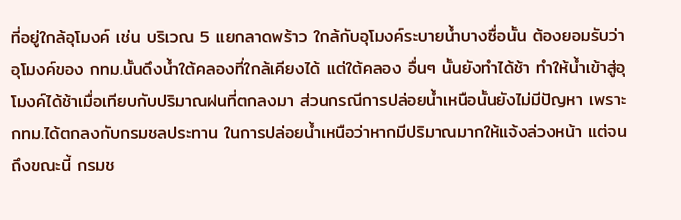ที่อยู่ใกล้อุโมงค์ เช่น บริเวณ 5 แยกลาดพร้าว ใกล้กับอุโมงค์ระบายน้ำบางซื่อนั้น ต้องยอมรับว่าอุโมงค์ของ กทม.นั้นดึงน้ำใต้คลองที่ใกล้เคียงได้ แต่ใต้คลอง อื่นๆ นั้นยังทำได้ช้า ทำให้น้ำเข้าสู่อุโมงค์ได้ช้าเมื่อเทียบกับปริมาณฝนที่ตกลงมา ส่วนกรณีการปล่อยน้ำเหนือนั้นยังไม่มีปัญหา เพราะ กทม.ได้ตกลงกับกรมชลประทาน ในการปล่อยน้ำเหนือว่าหากมีปริมาณมากให้แจ้งล่วงหน้า แต่จนถึงขณะนี้ กรมช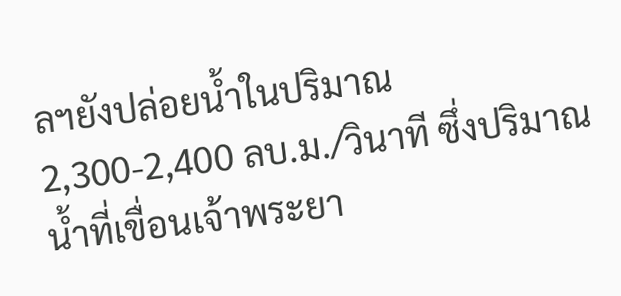ลฯยังปล่อยน้ำในปริมาณ 2,300-2,400 ลบ.ม./วินาที ซึ่งปริมาณน้ำที่เขื่อนเจ้าพระยา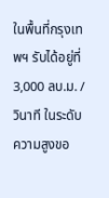ในพื้นที่กรุงเทพฯ รับได้อยู่ที่ 3,000 ลบ.ม. /วินาที ในระดับความสูงขอ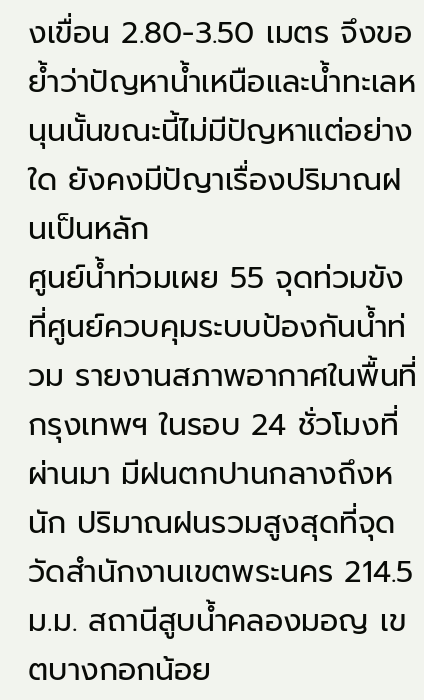งเขื่อน 2.80-3.50 เมตร จึงขอย้ำว่าปัญหาน้ำเหนือและน้ำทะเลหนุนนั้นขณะนี้ไม่มีปัญหาแต่อย่างใด ยังคงมีปัญาเรื่องปริมาณฝนเป็นหลัก
ศูนย์น้ำท่วมเผย 55 จุดท่วมขัง
ที่ศูนย์ควบคุมระบบป้องกันน้ำท่วม รายงานสภาพอากาศในพื้นที่กรุงเทพฯ ในรอบ 24 ชั่วโมงที่ผ่านมา มีฝนตกปานกลางถึงหนัก ปริมาณฝนรวมสูงสุดที่จุดวัดสำนักงานเขตพระนคร 214.5 ม.ม. สถานีสูบน้ำคลองมอญ เขตบางกอกน้อย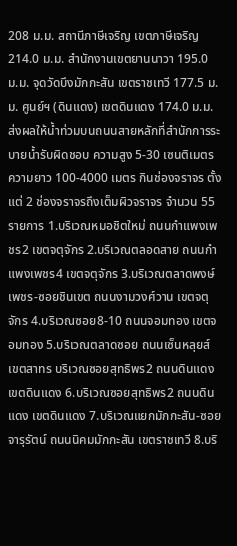208 ม.ม. สถานีภาษีเจริญ เขตภาษีเจริญ 214.0 ม.ม. สำนักงานเขตยานนาวา 195.0 ม.ม. จุดวัดบึงมักกะสัน เขตราชเทวี 177.5 ม.ม. ศูนย์ฯ (ดินแดง) เขตดินแดง 174.0 ม.ม. ส่งผลให้น้ำท่วมบนถนนสายหลักที่สำนักการระบายน้ำรับผิดชอบ ความสูง 5-30 เซนติเมตร ความยาว 100-4000 เมตร กินช่องจราจร ตั้งแต่ 2 ช่องจราจรถึงเต็มผิวจราจร จำนวน 55 รายการ 1.บริเวณหมอชิตใหม่ ถนนกำแพงเพชร2 เขตจตุจักร 2.บริเวณตลอดสาย ถนนกำแพงเพชร4 เขตจตุจักร 3.บริเวณตลาดพงษ์เพชร-ซอยชินเขต ถนนงามวงศ์วาน เขตจตุจักร 4.บริเวณซอย8-10 ถนนจอมทอง เขตจอมทอง 5.บริเวณตลาดซอย ถนนเซ็นหลุยส์ เขตสาทร บริเวณซอยสุทธิพร2 ถนนดินแดง เขตดินแดง 6.บริเวณซอยสุทธิพร2 ถนนดินแดง เขตดินแดง 7.บริเวณแยกมักกะสัน-ซอยจารุรัตน์ ถนนนิคมมักกะสัน เขตราชเทวี 8.บริ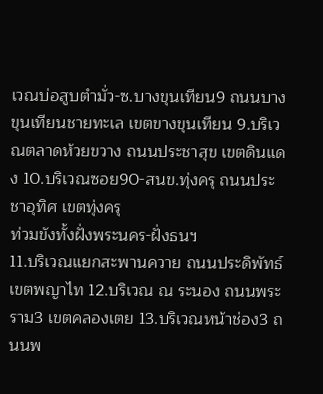เวณบ่อสูบตำมั่ว-ซ.บางขุนเทียน9 ถนนบางขุนเทียนชายทะเล เขตขางขุนเทียน 9.บริเวณตลาดห้วยขวาง ถนนประชาสุข เขตดินแดง 10.บริเวณซอย90-สนข.ทุ่งครุ ถนนประชาอุทิศ เขตทุ่งครุ
ท่วมขังทั้งฝั่งพระนคร-ฝั่งธนฯ
11.บริเวณแยกสะพานควาย ถนนประดิพัทธ์ เขตพญาไท 12.บริเวณ ณ ระนอง ถนนพระราม3 เขตคลองเตย 13.บริเวณหน้าช่อง3 ถนนพ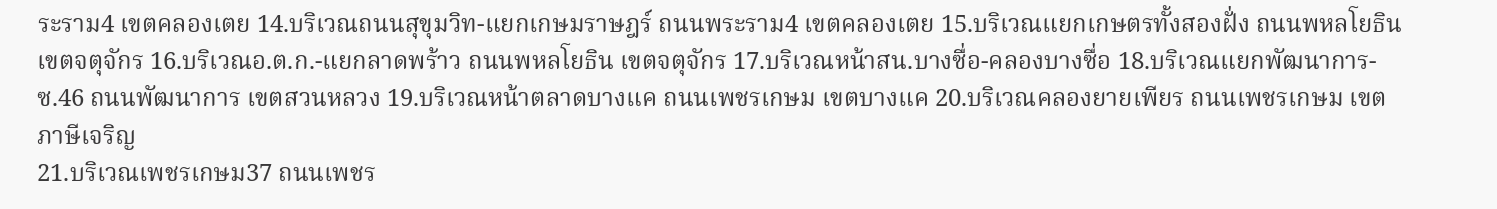ระราม4 เขตคลองเตย 14.บริเวณถนนสุขุมวิท-แยกเกษมราษฎร์ ถนนพระราม4 เขตคลองเตย 15.บริเวณแยกเกษตรทั้งสองฝั่ง ถนนพหลโยธิน เขตจตุจักร 16.บริเวณอ.ต.ก.-แยกลาดพร้าว ถนนพหลโยธิน เขตจตุจักร 17.บริเวณหน้าสน.บางซื่อ-คลองบางซื่อ 18.บริเวณแยกพัฒนาการ-ซ.46 ถนนพัฒนาการ เขตสวนหลวง 19.บริเวณหน้าตลาดบางแค ถนนเพชรเกษม เขตบางแค 20.บริเวณคลองยายเพียร ถนนเพชรเกษม เขตภาษีเจริญ
21.บริเวณเพชรเกษม37 ถนนเพชร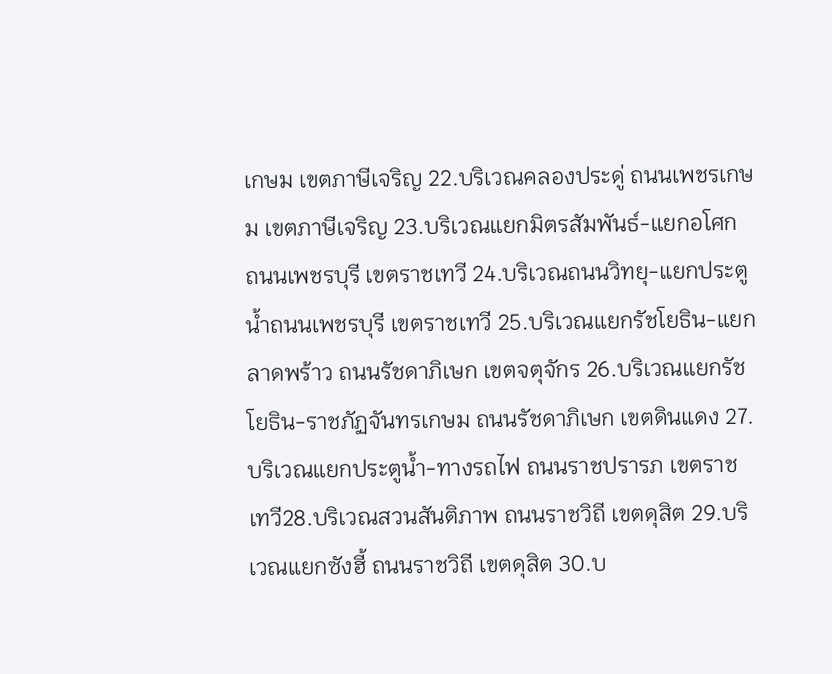เกษม เขตภาษีเจริญ 22.บริเวณคลองประดู่ ถนนเพชรเกษม เขตภาษีเจริญ 23.บริเวณแยกมิตรสัมพันธ์-แยกอโศก ถนนเพชรบุรี เขตราชเทวี 24.บริเวณถนนวิทยุ-แยกประตูน้ำถนนเพชรบุรี เขตราชเทวี 25.บริเวณแยกรัชโยธิน-แยกลาดพร้าว ถนนรัชดาภิเษก เขตจตุจักร 26.บริเวณแยกรัชโยธิน-ราชภัฏจันทรเกษม ถนนรัชดาภิเษก เขตดินแดง 27.บริเวณแยกประตูน้ำ-ทางรถไฟ ถนนราชปรารภ เขตราชเทวี28.บริเวณสวนสันติภาพ ถนนราชวิถี เขตดุสิต 29.บริเวณแยกซังฮี้ ถนนราชวิถี เขตดุสิต 30.บ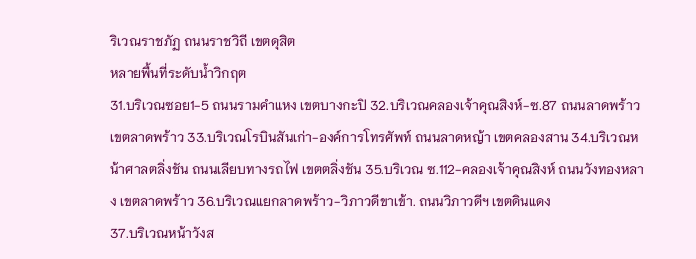ริเวณราชภัฏ ถนนราชวิถี เขตดุสิต
หลายพื้นที่ระดับน้ำวิกฤต
31.บริเวณซอย1-5 ถนนรามคำแหง เขตบางกะปิ 32.บริเวณคลองเจ้าคุณสิงห์-ซ.87 ถนนลาดพร้าว เขตลาดพร้าว 33.บริเวณโรบินสันเก่า-องค์การโทรศัพท์ ถนนลาดหญ้า เขตคลองสาน 34.บริเวณหน้าศาลตลิ่งชัน ถนนเลียบทางรถไฟ เขตตลิ่งชัน 35.บริเวณ ซ.112-คลองเจ้าคุณสิงห์ ถนนวังทองหลาง เขตลาดพร้าว 36.บริเวณแยกลาดพร้าว-วิภาวดีขาเข้า. ถนนวิภาวดีฯ เขตดินแดง
37.บริเวณหน้าวังส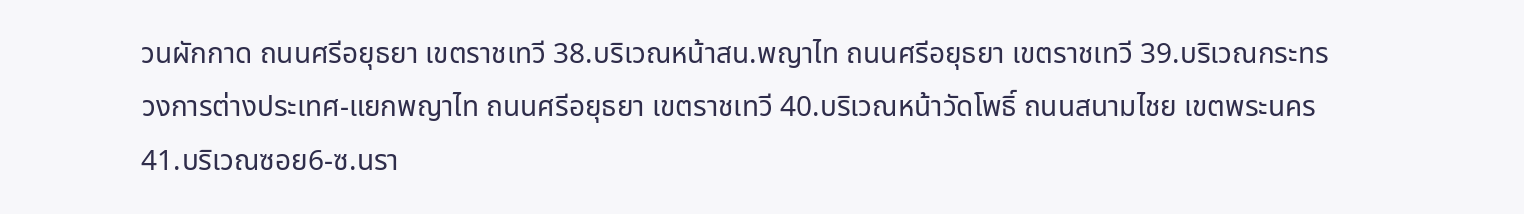วนผักกาด ถนนศรีอยุธยา เขตราชเทวี 38.บริเวณหน้าสน.พญาไท ถนนศรีอยุธยา เขตราชเทวี 39.บริเวณกระทรวงการต่างประเทศ-แยกพญาไท ถนนศรีอยุธยา เขตราชเทวี 40.บริเวณหน้าวัดโพธิ์ ถนนสนามไชย เขตพระนคร
41.บริเวณซอย6-ซ.นรา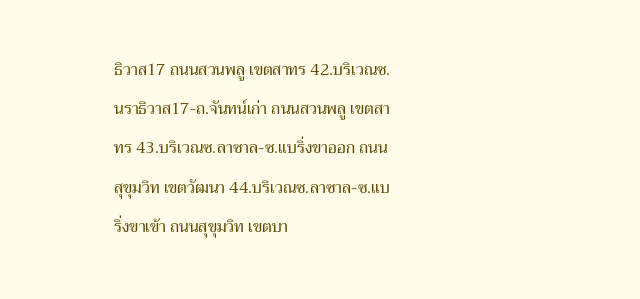ธิวาส17 ถนนสวนพลู เขตสาทร 42.บริเวณซ.นราธิวาส17-ถ.จันทน์เก่า ถนนสวนพลู เขตสาทร 43.บริเวณซ.ลาซาล-ซ.แบริ่งขาออก ถนนสุขุมวิท เขตวัฒนา 44.บริเวณซ.ลาซาล-ซ.แบริ่งขาเข้า ถนนสุขุมวิท เขตบา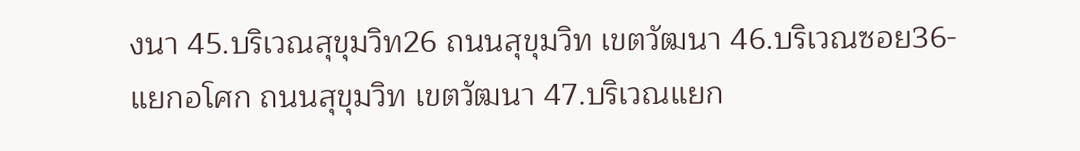งนา 45.บริเวณสุขุมวิท26 ถนนสุขุมวิท เขตวัฒนา 46.บริเวณซอย36-แยกอโศก ถนนสุขุมวิท เขตวัฒนา 47.บริเวณแยก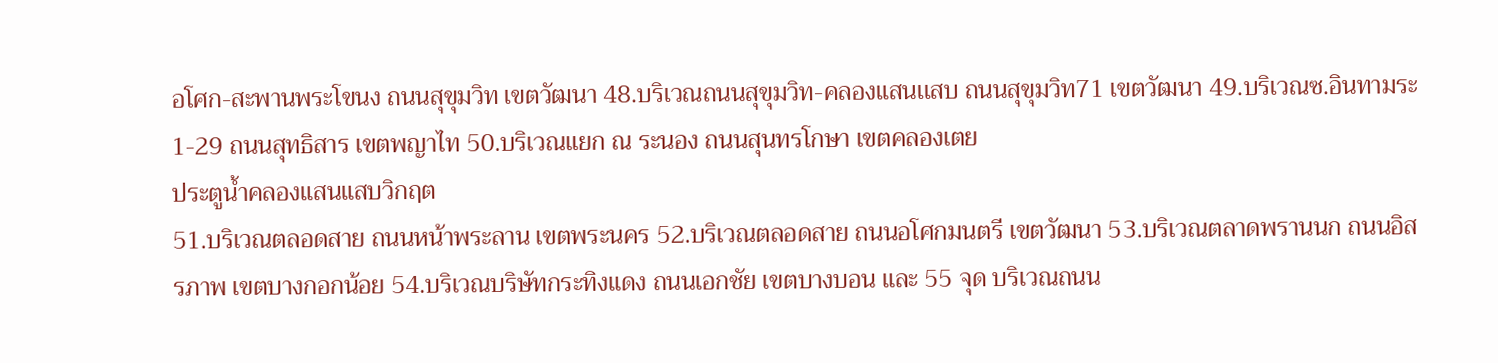อโศก-สะพานพระโขนง ถนนสุขุมวิท เขตวัฒนา 48.บริเวณถนนสุขุมวิท-คลองแสนเเสบ ถนนสุขุมวิท71 เขตวัฒนา 49.บริเวณซ.อินทามระ1-29 ถนนสุทธิสาร เขตพญาไท 50.บริเวณแยก ณ ระนอง ถนนสุนทรโกษา เขตคลองเตย
ประตูน้ำคลองแสนแสบวิกฤต
51.บริเวณตลอดสาย ถนนหน้าพระลาน เขตพระนคร 52.บริเวณตลอดสาย ถนนอโศกมนตรี เขตวัฒนา 53.บริเวณตลาดพรานนก ถนนอิสรภาพ เขตบางกอกน้อย 54.บริเวณบริษัทกระทิงแดง ถนนเอกชัย เขตบางบอน และ 55 จุด บริเวณถนน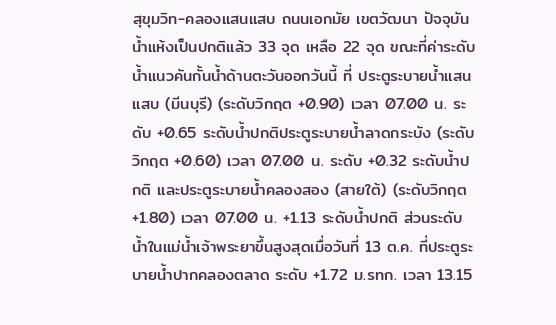สุขุมวิท-คลองแสนแสบ ถนนเอกมัย เขตวัฒนา ปัจจุบันน้ำแห้งเป็นปกติแล้ว 33 จุด เหลือ 22 จุด ขณะที่ค่าระดับน้ำแนวคันกั้นน้ำด้านตะวันออกวันนี้ ที่ ประตูระบายน้ำแสนแสบ (มีนบุรี) (ระดับวิกฤต +0.90) เวลา 07.00 น. ระดับ +0.65 ระดับน้ำปกติประตูระบายน้ำลาดกระบัง (ระดับวิกฤต +0.60) เวลา 07.00 น. ระดับ +0.32 ระดับน้ำปกติ และประตูระบายน้ำคลองสอง (สายใต้) (ระดับวิกฤต +1.80) เวลา 07.00 น. +1.13 ระดับน้ำปกติ ส่วนระดับน้ำในแม่น้ำเจ้าพระยาขึ้นสูงสุดเมื่อวันที่ 13 ต.ค. ที่ประตูระบายน้ำปากคลองตลาด ระดับ +1.72 ม.รทก. เวลา 13.15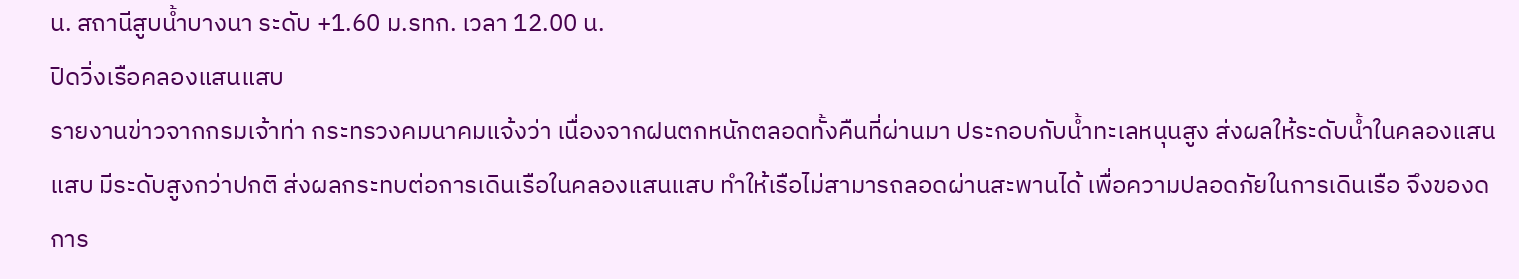น. สถานีสูบน้ำบางนา ระดับ +1.60 ม.รทก. เวลา 12.00 น.
ปิดวิ่งเรือคลองแสนแสบ
รายงานข่าวจากกรมเจ้าท่า กระทรวงคมนาคมแจ้งว่า เนื่องจากฝนตกหนักตลอดทั้งคืนที่ผ่านมา ประกอบกับน้ำทะเลหนุนสูง ส่งผลให้ระดับน้ำในคลองแสนแสบ มีระดับสูงกว่าปกติ ส่งผลกระทบต่อการเดินเรือในคลองแสนแสบ ทำให้เรือไม่สามารถลอดผ่านสะพานได้ เพื่อความปลอดภัยในการเดินเรือ จึงของดการ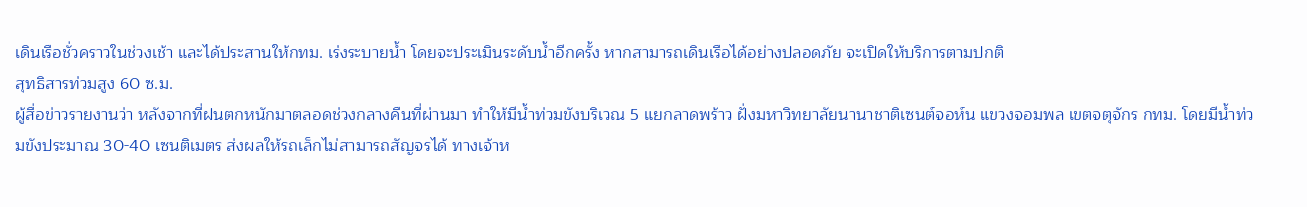เดินเรือชั่วคราวในช่วงเช้า และได้ประสานให้กทม. เร่งระบายน้ำ โดยจะประเมินระดับน้ำอีกครั้ง หากสามารถเดินเรือได้อย่างปลอดภัย จะเปิดให้บริการตามปกติ
สุทธิสารท่วมสูง 60 ซ.ม.
ผู้สื่อข่าวรายงานว่า หลังจากที่ฝนตกหนักมาตลอดช่วงกลางคืนที่ผ่านมา ทำให้มีน้ำท่วมขังบริเวณ 5 แยกลาดพร้าว ฝั่งมหาวิทยาลัยนานาชาติเซนต์จอห์น แขวงจอมพล เขตจตุจักร กทม. โดยมีน้ำท่วมขังประมาณ 30-40 เซนติเมตร ส่งผลให้รถเล็กไม่สามารถสัญจรได้ ทางเจ้าห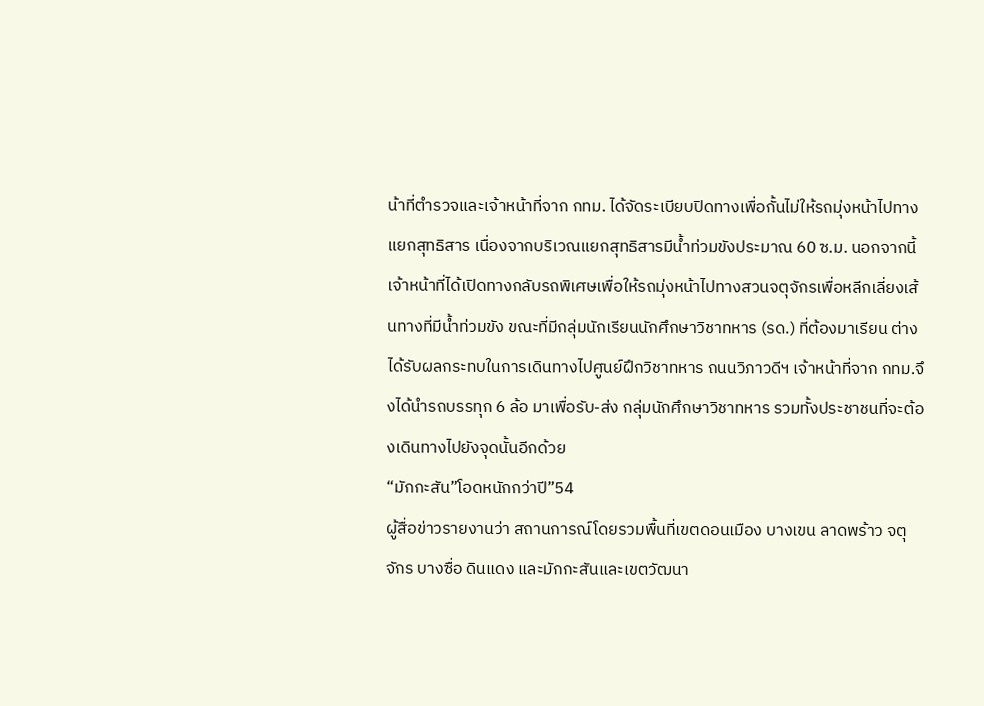น้าที่ตำรวจและเจ้าหน้าที่จาก กทม. ได้จัดระเบียบปิดทางเพื่อกั้นไม่ให้รถมุ่งหน้าไปทางแยกสุทธิสาร เนื่องจากบริเวณแยกสุทธิสารมีน้ำท่วมขังประมาณ 60 ซ.ม. นอกจากนี้เจ้าหน้าที่ได้เปิดทางกลับรถพิเศษเพื่อให้รถมุ่งหน้าไปทางสวนจตุจักรเพื่อหลีกเลี่ยงเส้นทางที่มีน้ำท่วมขัง ขณะที่มีกลุ่มนักเรียนนักศึกษาวิชาทหาร (รด.) ที่ต้องมาเรียน ต่างได้รับผลกระทบในการเดินทางไปศูนย์ฝึกวิชาทหาร ถนนวิภาวดีฯ เจ้าหน้าที่จาก กทม.จึงได้นำรถบรรทุก 6 ล้อ มาเพื่อรับ-ส่ง กลุ่มนักศึกษาวิชาทหาร รวมทั้งประชาชนที่จะต้องเดินทางไปยังจุดนั้นอีกด้วย
“มักกะสัน”โอดหนักกว่าปี”54
ผู้สื่อข่าวรายงานว่า สถานการณ์โดยรวมพื้นที่เขตดอนเมือง บางเขน ลาดพร้าว จตุจักร บางซื่อ ดินแดง และมักกะสันและเขตวัฒนา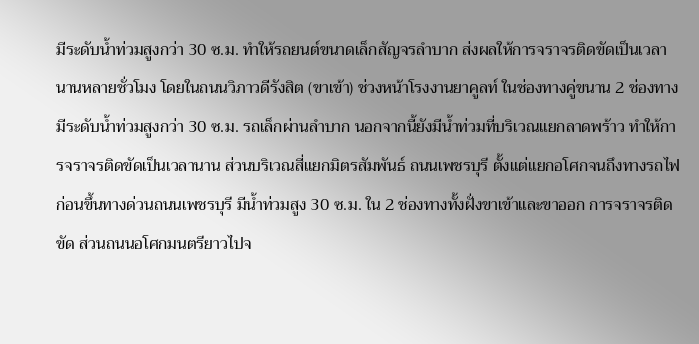มีระดับน้ำท่วมสูงกว่า 30 ซ.ม. ทำให้รถยนต์ขนาดเล็กสัญจรลำบาก ส่งผลให้การจราจรติดขัดเป็นเวลานานหลายชั่วโมง โดยในถนนวิภาวดีรังสิต (ขาเข้า) ช่วงหน้าโรงงานยาคูลท์ ในช่องทางคู่ขนาน 2 ช่องทางมีระดับน้ำท่วมสูงกว่า 30 ซ.ม. รถเล็กผ่านลำบาก นอกจากนี้ยังมีน้ำท่วมที่บริเวณแยกลาดพร้าว ทำให้การจราจรติดขัดเป็นเวลานาน ส่วนบริเวณสี่แยกมิตรสัมพันธ์ ถนนเพชรบุรี ตั้งแต่แยกอโศกจนถึงทางรถไฟก่อนขึ้นทางด่วนถนนเพชรบุรี มีน้ำท่วมสูง 30 ซ.ม. ใน 2 ช่องทางทั้งฝั่งขาเข้าและขาออก การจราจรติดขัด ส่วนถนนอโศกมนตรียาวไปจ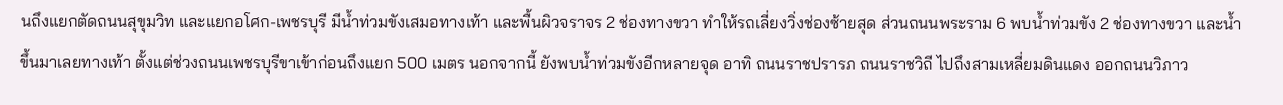นถึงแยกตัดถนนสุขุมวิท และแยกอโศก-เพชรบุรี มีน้ำท่วมขังเสมอทางเท้า และพื้นผิวจราจร 2 ช่องทางขวา ทำให้รถเลี่ยงวิ่งช่องซ้ายสุด ส่วนถนนพระราม 6 พบน้ำท่วมขัง 2 ช่องทางขวา และน้ำขึ้นมาเลยทางเท้า ตั้งแต่ช่วงถนนเพชรบุรีขาเข้าก่อนถึงแยก 500 เมตร นอกจากนี้ ยังพบน้ำท่วมขังอีกหลายจุด อาทิ ถนนราชปรารภ ถนนราชวิถี ไปถึงสามเหลี่ยมดินแดง ออกถนนวิภาว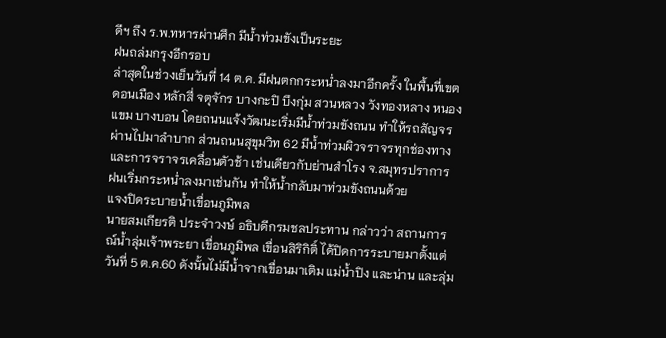ดีฯ ถึง ร.พ.ทหารผ่านศึก มีน้ำท่วมขังเป็นระยะ
ฝนถล่มกรุงอีกรอบ
ล่าสุดในช่วงเย็นวันที่ 14 ต.ค. มีฝนตกกระหน่ำลงมาอีกครั้ง ในพื้นที่เขตดอนเมือง หลักสี่ จตุจักร บางกะปิ บึงกุ่ม สวนหลวง วังทองหลาง หนองแขม บางบอน โดยถนนแจ้งวัฒนะเริ่มมีน้ำท่วมขังถนน ทำให้รถสัญจรผ่านไปมาลำบาก ส่วนถนนสุขุมวิท 62 มีน้ำท่วมผิวจราจรทุกช่องทางและการจราจรเคลื่อนตัวช้า เช่นเดียวกับย่านสำโรง จ.สมุทรปราการ ฝนเริ่มกระหน่ำลงมาเช่นกัน ทำให้น้ำกลับมาท่วมขังถนนด้วย
แจงปิดระบายน้ำเขื่อนภูมิพล
นายสมเกียรติ ประจำวงษ์ อธิบดีกรมชลประทาน กล่าวว่า สถานการณ์น้ำลุ่มเจ้าพระยา เขื่อนภูมิพล เขื่อนสิริกิติ์ ได้ปิดการระบายมาตั้งแต่วันที่ 5 ต.ค.60 ดังนั้นไม่มีน้ำจากเขื่อนมาเติม แม่น้ำปิง และน่าน และลุ่ม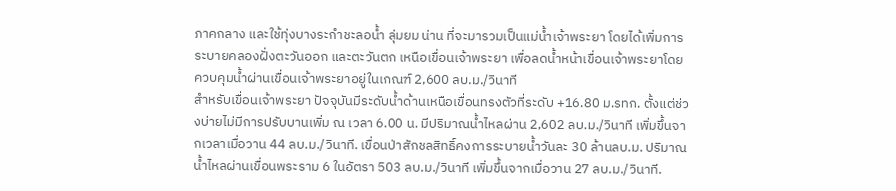ภาคกลาง และใช้ทุ่งบางระกำชะลอน้ำ ลุ่มยม น่าน ที่จะมารวมเป็นแม่น้ำเจ้าพระยา โดยได้เพิ่มการระบายคลองฝั่งตะวันออก และตะวันตก เหนือเขื่อนเจ้าพระยา เพื่อลดน้ำหน้าเขื่อนเจ้าพระยาโดยควบคุมน้ำผ่านเขื่อนเจ้าพระยาอยู่ในเกณฑ์ 2,600 ลบ.ม./วินาที
สำหรับเขื่อนเจ้าพระยา ปัจจุบันมีระดับน้ำด้านเหนือเขื่อนทรงตัวที่ระดับ +16.80 ม.รทก. ตั้งแต่ช่วงบ่ายไม่มีการปรับบานเพิ่ม ณ เวลา 6.00 น. มีปริมาณน้ำไหลผ่าน 2,602 ลบ.ม./วินาที เพิ่มขึ้นจากเวลาเมื่อวาน 44 ลบ.ม./วินาที. เขื่อนป่าสักชลสิทธิ์คงการระบายน้ำวันละ 30 ล้านลบ.ม. ปริมาณน้ำไหลผ่านเขื่อนพระราม 6 ในอัตรา 503 ลบ.ม./วินาที เพิ่มขึ้นจากเมื่อวาน 27 ลบ.ม./วินาที.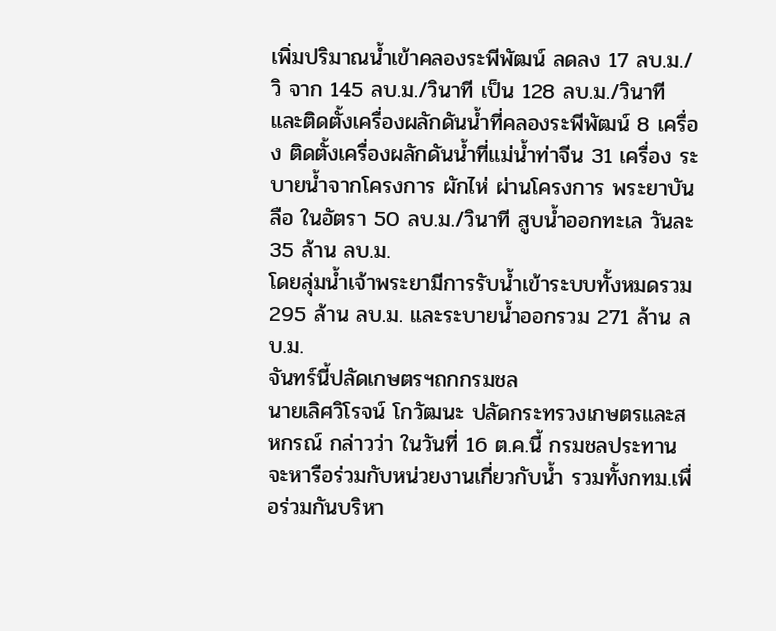เพิ่มปริมาณน้ำเข้าคลองระพีพัฒน์ ลดลง 17 ลบ.ม./วิ จาก 145 ลบ.ม./วินาที เป็น 128 ลบ.ม./วินาที และติดตั้งเครื่องผลักดันน้ำที่คลองระพีพัฒน์ 8 เครื่อง ติดตั้งเครื่องผลักดันน้ำที่แม่น้ำท่าจีน 31 เครื่อง ระบายน้ำจากโครงการ ผักไห่ ผ่านโครงการ พระยาบันลือ ในอัตรา 50 ลบ.ม./วินาที สูบน้ำออกทะเล วันละ 35 ล้าน ลบ.ม.
โดยลุ่มน้ำเจ้าพระยามีการรับน้ำเข้าระบบทั้งหมดรวม 295 ล้าน ลบ.ม. และระบายน้ำออกรวม 271 ล้าน ลบ.ม.
จันทร์นี้ปลัดเกษตรฯถกกรมชล
นายเลิศวิโรจน์ โกวัฒนะ ปลัดกระทรวงเกษตรและสหกรณ์ กล่าวว่า ในวันที่ 16 ต.ค.นี้ กรมชลประทานจะหารือร่วมกับหน่วยงานเกี่ยวกับน้ำ รวมทั้งกทม.เพื่อร่วมกันบริหา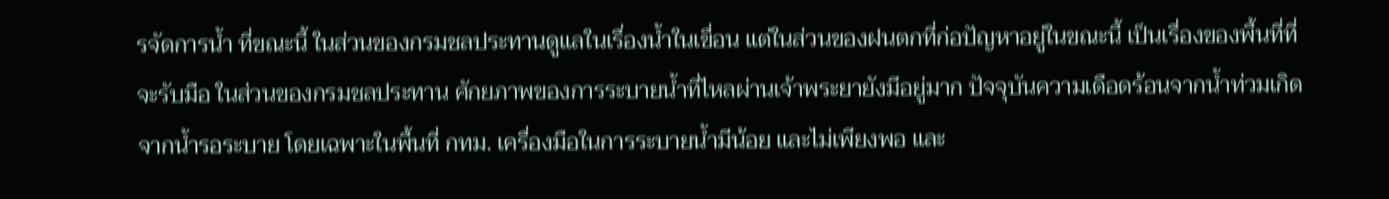รจัดการน้ำ ที่ขณะนี้ ในส่วนของกรมชลประทานดูแลในเรื่องน้ำในเขื่อน แต่ในส่วนของฝนตกที่ก่อปัญหาอยู่ในขณะนี้ เป็นเรื่องของพื้นที่ที่จะรับมือ ในส่วนของกรมชลประทาน ศักยภาพของการระบายน้ำที่ไหลผ่านเจ้าพระยายังมีอยู่มาก ปัจจุบันความเดือดร้อนจากน้ำท่วมเกิดจากน้ำรอระบาย โดยเฉพาะในพื้นที่ กทม. เครื่องมือในการระบายน้ำมีน้อย และไม่เพียงพอ และ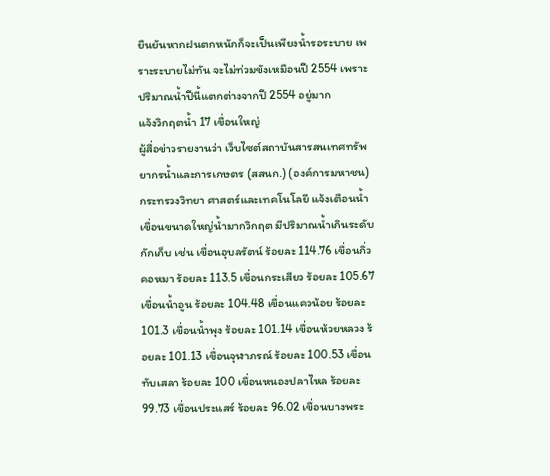ยืนยันหากฝนตกหนักก็จะเป็นเพียงน้ำรอระบาย เพราะระบายไม่ทัน จะไม่ท่วมขังเหมือนปี 2554 เพราะปริมาณน้ำปีนี้แตกต่างจากปี 2554 อยู่มาก
แจ้งวิกฤตน้ำ 17 เขื่อนใหญ่
ผู้สื่อข่าวรายงานว่า เว็บไซต์สถาบันสารสนเทศทรัพยากรน้ำและการเกษตร (สสนก.) (องค์การมหาชน) กระทรวงวิทยา ศาสตร์และเทคโนโลยี แจ้งเตือนน้ำเขื่อนขนาดใหญ่น้ำมากวิกฤต มีปริมาณน้ำเกินระดับ กักเก็บ เช่น เขื่อนอุบลรัตน์ ร้อยละ 114.76 เขื่อนกิ่วคอหมา ร้อยละ 113.5 เขื่อนกระเสียว ร้อยละ 105.67 เขื่อนน้ำอูน ร้อยละ 104.48 เขื่อนแควน้อย ร้อยละ 101.3 เขื่อนน้ำพุง ร้อยละ 101.14 เขื่อนห้วยหลวง ร้อยละ 101.13 เขื่อนจุฬาภรณ์ ร้อยละ 100.53 เขื่อนทับเสลา ร้อยละ 100 เขื่อนหนองปลาไหล ร้อยละ 99.73 เขื่อนประแสร์ ร้อยละ 96.02 เขื่อนบางพระ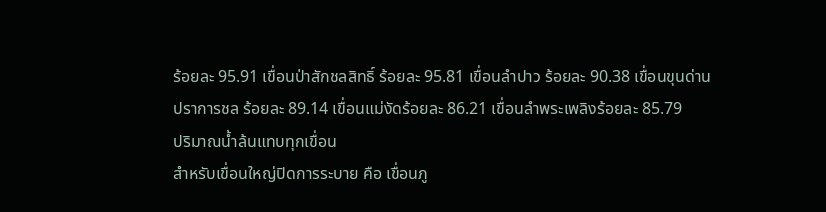ร้อยละ 95.91 เขื่อนป่าสักชลสิทธิ์ ร้อยละ 95.81 เขื่อนลำปาว ร้อยละ 90.38 เขื่อนขุนด่านปราการชล ร้อยละ 89.14 เขื่อนแม่งัดร้อยละ 86.21 เขื่อนลำพระเพลิงร้อยละ 85.79
ปริมาณน้ำล้นแทบทุกเขื่อน
สำหรับเขื่อนใหญ่ปิดการระบาย คือ เขื่อนภู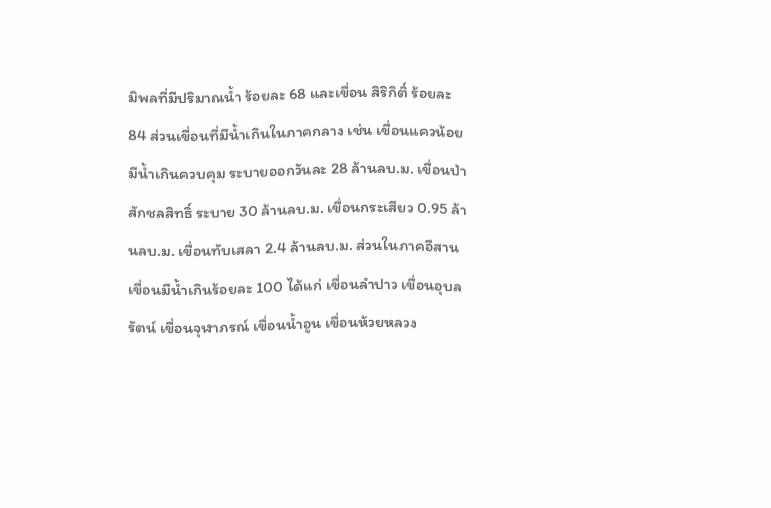มิพลที่มีปริมาณน้ำ ร้อยละ 68 และเขื่อน สิริกิติ์ ร้อยละ 84 ส่วนเขื่อนที่มีน้ำเกินในภาคกลาง เช่น เขื่อนแควน้อย มีน้ำเกินควบคุม ระบายออกวันละ 28 ล้านลบ.ม. เขื่อนป่าสักชลสิทธิ์ ระบาย 30 ล้านลบ.ม. เขื่อนกระเสียว 0.95 ล้านลบ.ม. เขื่อนทับเสลา 2.4 ล้านลบ.ม. ส่วนในภาคอีสาน เขื่อนมีน้ำเกินร้อยละ 100 ได้แก่ เขื่อนลำปาว เขื่อนอุบลรัตน์ เขื่อนจุฬาภรณ์ เขื่อนน้ำอูน เขื่อนห้วยหลวง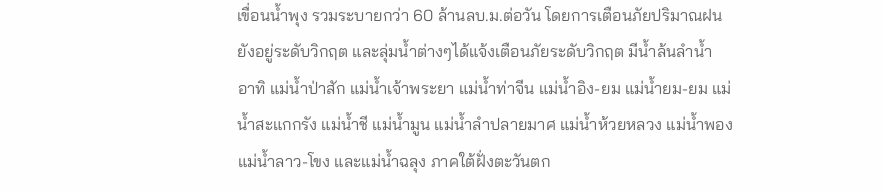เขื่อนน้ำพุง รวมระบายกว่า 60 ล้านลบ.ม.ต่อวัน โดยการเตือนภัยปริมาณฝนยังอยู่ระดับวิกฤต และลุ่มน้ำต่างๆได้แจ้งเตือนภัยระดับวิกฤต มีน้ำล้นลำน้ำ อาทิ แม่น้ำป่าสัก แม่น้ำเจ้าพระยา แม่น้ำท่าจีน แม่น้ำอิง-ยม แม่น้ำยม-ยม แม่น้ำสะแกกรัง แม่น้ำชี แม่น้ำมูน แม่น้ำลำปลายมาศ แม่น้ำห้วยหลวง แม่น้ำพอง แม่น้ำลาว-โขง และแม่น้ำฉลุง ภาคใต้ฝั่งตะวันตก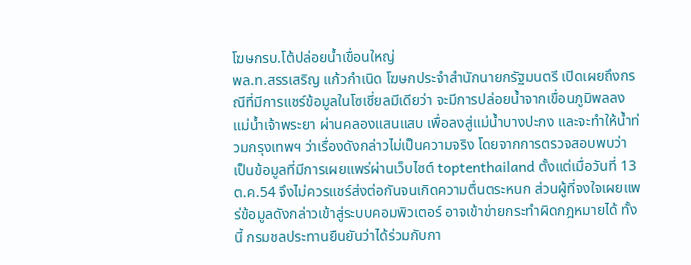โฆษกรบ.โต้ปล่อยน้ำเขื่อนใหญ่
พล.ท.สรรเสริญ แก้วกำเนิด โฆษกประจำสำนักนายกรัฐมนตรี เปิดเผยถึงกรณีที่มีการแชร์ข้อมูลในโซเชี่ยลมีเดียว่า จะมีการปล่อยน้ำจากเขื่อนภูมิพลลงแม่น้ำเจ้าพระยา ผ่านคลองแสนแสบ เพื่อลงสู่แม่น้ำบางปะกง และจะทำให้น้ำท่วมกรุงเทพฯ ว่าเรื่องดังกล่าวไม่เป็นความจริง โดยจากการตรวจสอบพบว่า เป็นข้อมูลที่มีการเผยแพร่ผ่านเว็บไซต์ toptenthailand ตั้งแต่เมื่อวันที่ 13 ต.ค.54 จึงไม่ควรแชร์ส่งต่อกันจนเกิดความตื่นตระหนก ส่วนผู้ที่จงใจเผยแพร่ข้อมูลดังกล่าวเข้าสู่ระบบคอมพิวเตอร์ อาจเข้าข่ายกระทำผิดกฎหมายได้ ทั้งนี้ กรมชลประทานยืนยันว่าได้ร่วมกับกา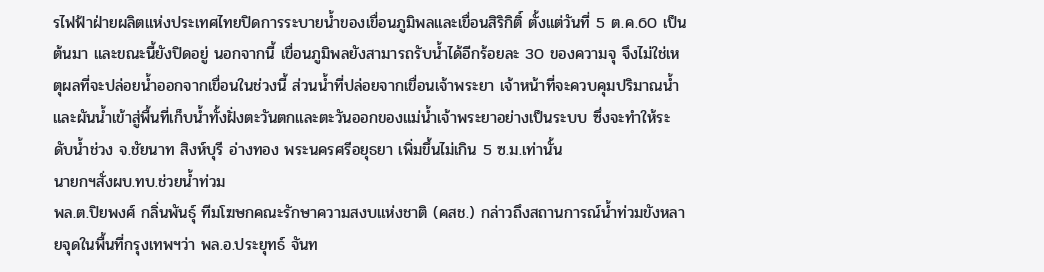รไฟฟ้าฝ่ายผลิตแห่งประเทศไทยปิดการระบายน้ำของเขื่อนภูมิพลและเขื่อนสิริกิติ์ ตั้งแต่วันที่ 5 ต.ค.60 เป็นต้นมา และขณะนี้ยังปิดอยู่ นอกจากนี้ เขื่อนภูมิพลยังสามารถรับน้ำได้อีกร้อยละ 30 ของความจุ จึงไม่ใช่เหตุผลที่จะปล่อยน้ำออกจากเขื่อนในช่วงนี้ ส่วนน้ำที่ปล่อยจากเขื่อนเจ้าพระยา เจ้าหน้าที่จะควบคุมปริมาณน้ำ และผันน้ำเข้าสู่พื้นที่เก็บน้ำทั้งฝั่งตะวันตกและตะวันออกของแม่น้ำเจ้าพระยาอย่างเป็นระบบ ซึ่งจะทำให้ระดับน้ำช่วง จ.ชัยนาท สิงห์บุรี อ่างทอง พระนครศรีอยุธยา เพิ่มขึ้นไม่เกิน 5 ซ.ม.เท่านั้น
นายกฯสั่งผบ.ทบ.ช่วยน้ำท่วม
พล.ต.ปิยพงศ์ กลิ่นพันธุ์ ทีมโฆษกคณะรักษาความสงบแห่งชาติ (คสช.) กล่าวถึงสถานการณ์น้ำท่วมขังหลายจุดในพื้นที่กรุงเทพฯว่า พล.อ.ประยุทธ์ จันท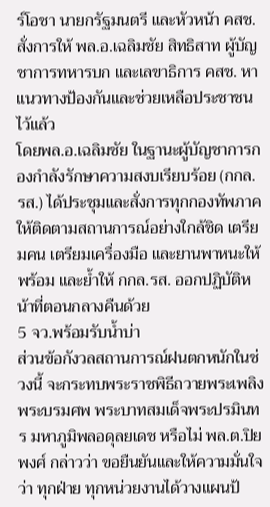ร์โอชา นายกรัฐมนตรี และหัวหน้า คสช. สั่งการให้ พล.อ.เฉลิมชัย สิทธิสาท ผู้บัญชาการทหารบก และเลขาธิการ คสช. หาแนวทางป้องกันและช่วยเหลือประชาชนไว้แล้ว
โดยพล.อ.เฉลิมชัย ในฐานะผู้บัญชาการกองกำลังรักษาความสงบเรียบร้อย (กกล.รส.) ได้ประชุมและสั่งการทุกกองทัพภาคให้ติดตามสถานการณ์อย่างใกล้ชิด เตรียมคน เตรียมเครื่องมือ และยานพาหนะให้พร้อม และย้ำให้ กกล.รส. ออกปฏิบัติหน้าที่ตอนกลางคืนด้วย
5 จว.พร้อมรับน้ำบ่า
ส่วนข้อกังวลสถานการณ์ฝนตกหนักในช่วงนี้ จะกระทบพระราชพิธีถวายพระเพลิงพระบรมศพ พระบาทสมเด็จพระปรมินทร มหาภูมิพลอดุลยเดช หรือไม่ พล.ต.ปิยพงศ์ กล่าวว่า ขอยืนยันและให้ความมั่นใจว่า ทุกฝ่าย ทุกหน่วยงานได้วางแผนป้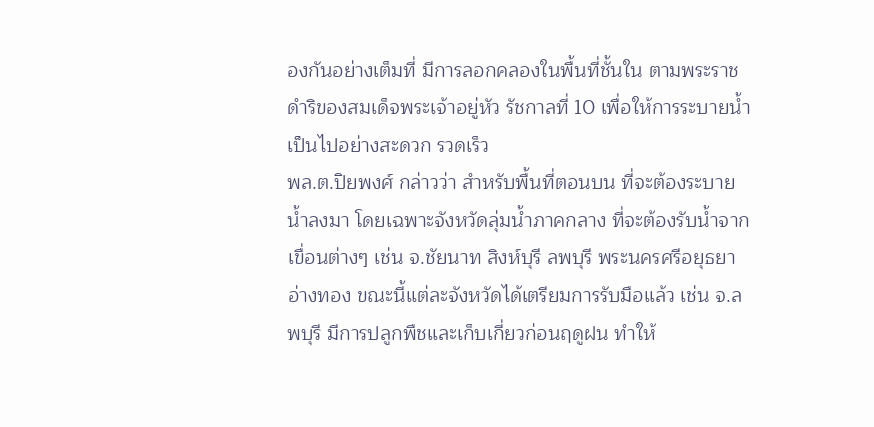องกันอย่างเต็มที่ มีการลอกคลองในพื้นที่ชั้นใน ตามพระราชดำริของสมเด็จพระเจ้าอยู่หัว รัชกาลที่ 10 เพื่อให้การระบายน้ำเป็นไปอย่างสะดวก รวดเร็ว
พล.ต.ปิยพงศ์ กล่าวว่า สำหรับพื้นที่ตอนบน ที่จะต้องระบายน้ำลงมา โดยเฉพาะจังหวัดลุ่มน้ำภาคกลาง ที่จะต้องรับน้ำจากเขื่อนต่างๆ เช่น จ.ชัยนาท สิงห์บุรี ลพบุรี พระนครศรีอยุธยา อ่างทอง ขณะนี้แต่ละจังหวัดได้เตรียมการรับมือแล้ว เช่น จ.ลพบุรี มีการปลูกพืชและเก็บเกี่ยวก่อนฤดูฝน ทำให้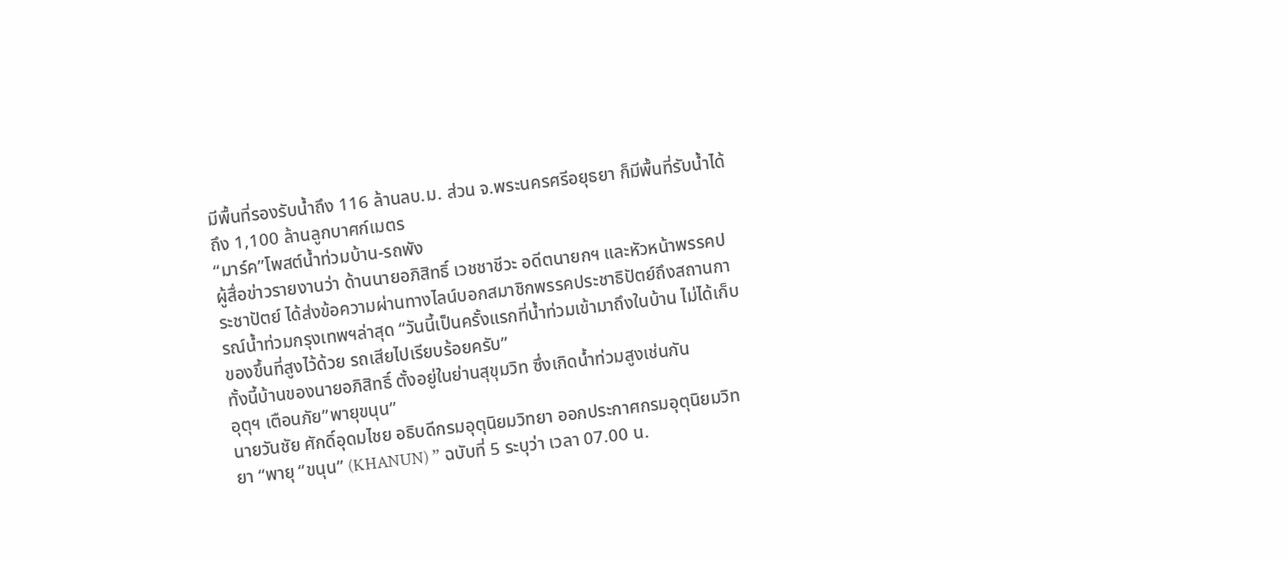มีพื้นที่รองรับน้ำถึง 116 ล้านลบ.ม. ส่วน จ.พระนครศรีอยุธยา ก็มีพื้นที่รับน้ำได้ถึง 1,100 ล้านลูกบาศก์เมตร
“มาร์ค”โพสต์น้ำท่วมบ้าน-รถพัง
ผู้สื่อข่าวรายงานว่า ด้านนายอภิสิทธิ์ เวชชาชีวะ อดีตนายกฯ และหัวหน้าพรรคประชาปัตย์ ได้ส่งข้อความผ่านทางไลน์บอกสมาชิกพรรคประชาธิปัตย์ถึงสถานการณ์น้ำท่วมกรุงเทพฯล่าสุด “วันนี้เป็นครั้งแรกที่น้ำท่วมเข้ามาถึงในบ้าน ไม่ได้เก็บของขึ้นที่สูงไว้ด้วย รถเสียไปเรียบร้อยครับ”
ทั้งนี้บ้านของนายอภิสิทธิ์ ตั้งอยู่ในย่านสุขุมวิท ซึ่งเกิดน้ำท่วมสูงเช่นกัน
อุตุฯ เตือนภัย”พายุขนุน”
นายวันชัย ศักดิ์อุดมไชย อธิบดีกรมอุตุนิยมวิทยา ออกประกาศกรมอุตุนิยมวิทยา “พายุ “ขนุน” (KHANUN) ” ฉบับที่ 5 ระบุว่า เวลา 07.00 น.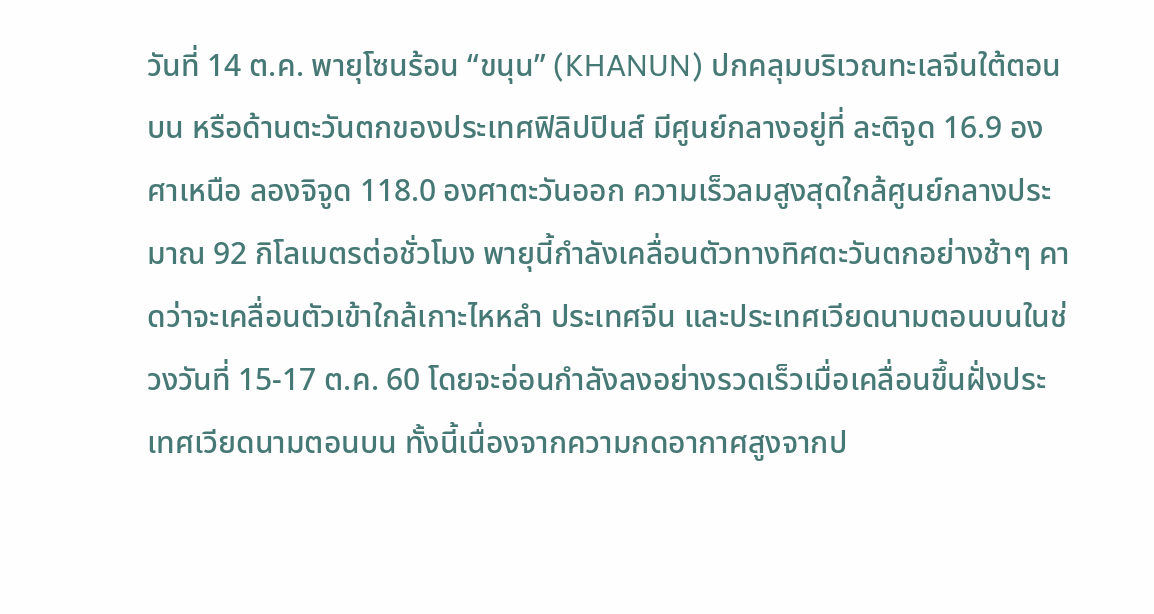วันที่ 14 ต.ค. พายุโซนร้อน “ขนุน” (KHANUN) ปกคลุมบริเวณทะเลจีนใต้ตอนบน หรือด้านตะวันตกของประเทศฟิลิปปินส์ มีศูนย์กลางอยู่ที่ ละติจูด 16.9 องศาเหนือ ลองจิจูด 118.0 องศาตะวันออก ความเร็วลมสูงสุดใกล้ศูนย์กลางประมาณ 92 กิโลเมตรต่อชั่วโมง พายุนี้กำลังเคลื่อนตัวทางทิศตะวันตกอย่างช้าๆ คาดว่าจะเคลื่อนตัวเข้าใกล้เกาะไหหลำ ประเทศจีน และประเทศเวียดนามตอนบนในช่วงวันที่ 15-17 ต.ค. 60 โดยจะอ่อนกำลังลงอย่างรวดเร็วเมื่อเคลื่อนขึ้นฝั่งประเทศเวียดนามตอนบน ทั้งนี้เนื่องจากความกดอากาศสูงจากป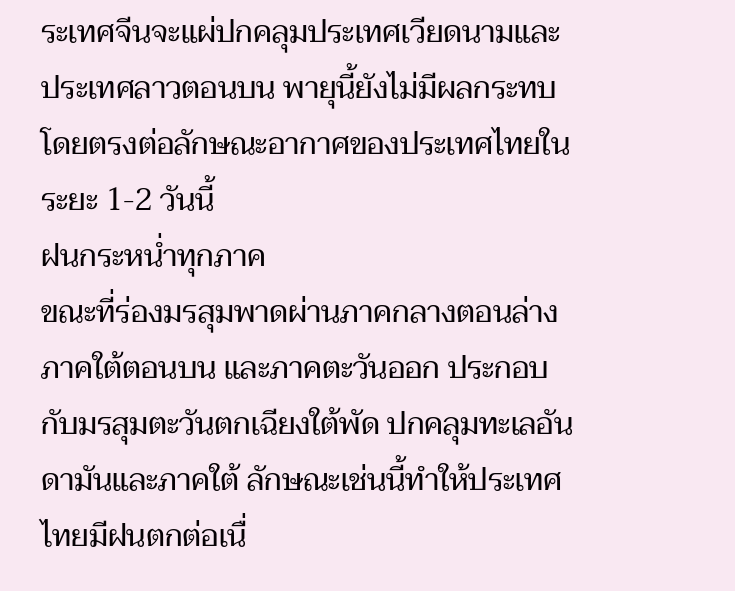ระเทศจีนจะแผ่ปกคลุมประเทศเวียดนามและประเทศลาวตอนบน พายุนี้ยังไม่มีผลกระทบโดยตรงต่อลักษณะอากาศของประเทศไทยในระยะ 1-2 วันนี้
ฝนกระหน่ำทุกภาค
ขณะที่ร่องมรสุมพาดผ่านภาคกลางตอนล่าง ภาคใต้ตอนบน และภาคตะวันออก ประกอบกับมรสุมตะวันตกเฉียงใต้พัด ปกคลุมทะเลอันดามันและภาคใต้ ลักษณะเช่นนี้ทำให้ประเทศไทยมีฝนตกต่อเนื่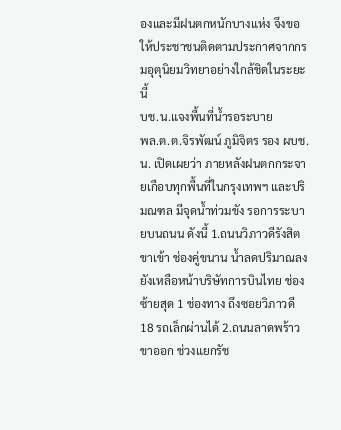องและมีฝนตกหนักบางแห่ง จึงขอให้ประชาชนติดตามประกาศจากกรมอุตุนิยมวิทยาอย่างใกล้ชิดในระยะนี้
บช.น.แจงพื้นที่น้ำรอระบาย
พล.ต.ต.จิรพัฒน์ ภูมิจิตร รอง ผบช.น. เปิดเผยว่า ภายหลังฝนตกกระจายเกือบทุกพื้นที่ในกรุงเทพฯ และปริมณฑล มีจุดน้ำท่วมขัง รอการระบายบนถนน ดังนี้ 1.ถนนวิภาวดีรังสิต ขาเข้า ช่องคู่ขนาน น้ำลดปริมาณลง ยังเหลือหน้าบริษัทการบินไทย ช่องซ้ายสุด 1 ช่องทาง ถึงซอยวิภาวดี 18 รถเล็กผ่านได้ 2.ถนนลาดพร้าว ขาออก ช่วงแยกรัช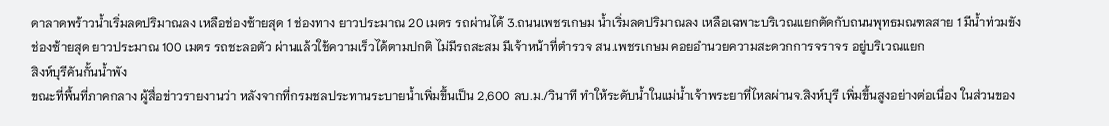ดาลาดพร้าวน้ำเริ่มลดปริมาณลง เหลือช่องซ้ายสุด 1 ช่องทาง ยาวประมาณ 20 เมตร รถผ่านได้ 3.ถนนเพชรเกษม น้ำเริ่มลดปริมาณลง เหลือเฉพาะบริเวณแยกตัดกับถนนพุทธมณฑลสาย 1 มีน้ำท่วมขัง ช่องซ้ายสุด ยาวประมาณ 100 เมตร รถชะลอตัว ผ่านแล้วใช้ความเร็วได้ตามปกติ ไม่มีรถสะสม มีเจ้าหน้าที่ตำรวจ สน.เพชรเกษม คอยอำนวยความสะดวกการจราจร อยู่บริเวณแยก
สิงห์บุรีคันกั้นน้ำพัง
ขณะที่พื้นที่ภาคกลาง ผู้สื่อข่าวรายงานว่า หลังจากที่กรมชลประทานระบายน้ำเพิ่มขึ้นเป็น 2,600 ลบ.ม./วินาที ทำให้ระดับน้ำในแม่น้ำเจ้าพระยาที่ไหลผ่านจ.สิงห์บุรี เพิ่มขึ้นสูงอย่างต่อเนื่อง ในส่วนของ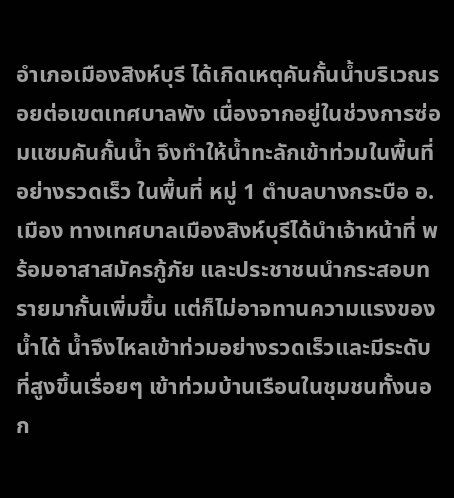อำเภอเมืองสิงห์บุรี ได้เกิดเหตุคันกั้นน้ำบริเวณรอยต่อเขตเทศบาลพัง เนื่องจากอยู่ในช่วงการซ่อมแซมคันกั้นน้ำ จึงทำให้น้ำทะลักเข้าท่วมในพื้นที่อย่างรวดเร็ว ในพื้นที่ หมู่ 1 ตำบลบางกระบือ อ.เมือง ทางเทศบาลเมืองสิงห์บุรีได้นำเจ้าหน้าที่ พร้อมอาสาสมัครกู้ภัย และประชาชนนำกระสอบทรายมากั้นเพิ่มขึ้น แต่ก็ไม่อาจทานความแรงของน้ำได้ น้ำจึงไหลเข้าท่วมอย่างรวดเร็วและมีระดับที่สูงขึ้นเรื่อยๆ เข้าท่วมบ้านเรือนในชุมชนทั้งนอก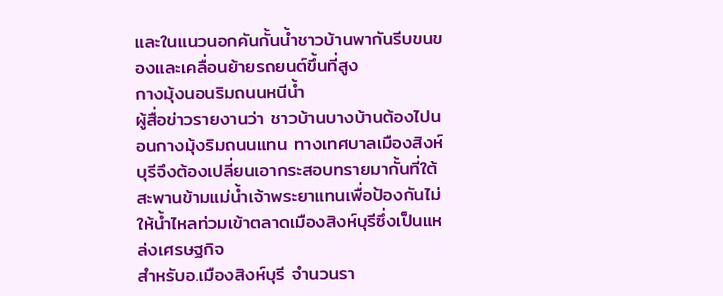และในแนวนอกคันกั้นน้ำชาวบ้านพากันรีบขนของและเคลื่อนย้ายรถยนต์ขึ้นที่สูง
กางมุ้งนอนริมถนนหนีน้ำ
ผู้สื่อข่าวรายงานว่า ชาวบ้านบางบ้านต้องไปนอนกางมุ้งริมถนนแทน ทางเทศบาลเมืองสิงห์บุรีจึงต้องเปลี่ยนเอากระสอบทรายมากั้นที่ใต้สะพานข้ามแม่น้ำเจ้าพระยาแทนเพื่อป้องกันไม่ให้น้ำไหลท่วมเข้าตลาดเมืองสิงห์บุรีซึ่งเป็นแหล่งเศรษฐกิจ
สำหรับอ.เมืองสิงห์บุรี จำนวนรา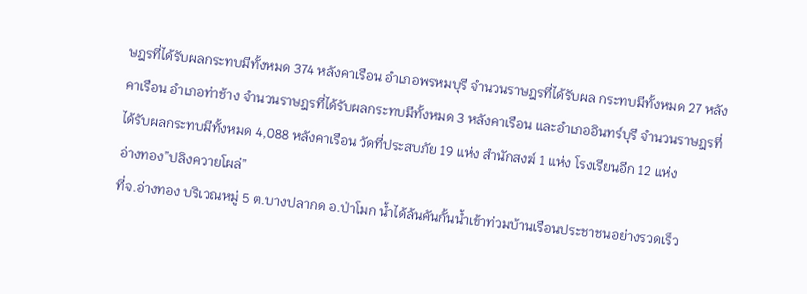ษฎรที่ได้รับผลกระทบมีทั้งหมด 374 หลังคาเรือน อำเภอพรหมบุรี จำนวนราษฎรที่ได้รับผล กระทบมีทั้งหมด 27 หลังคาเรือน อำเภอท่าช้าง จำนวนราษฎรที่ได้รับผลกระทบมีทั้งหมด 3 หลังคาเรือน และอำเภออินทร์บุรี จำนวนราษฎรที่ได้รับผลกระทบมีทั้งหมด 4,088 หลังคาเรือน วัดที่ประสบภัย 19 แห่ง สำนักสงฆ์ 1 แห่ง โรงเรียนอีก 12 แห่ง
อ่างทอง”ปลิงควายโผล่”
ที่จ.อ่างทอง บริเวณหมู่ 5 ต.บางปลากด อ.ป่าโมก น้ำได้ล้นคันกั้นน้ำเข้าท่วมบ้านเรือนประชาชนอย่างรวดเร็ว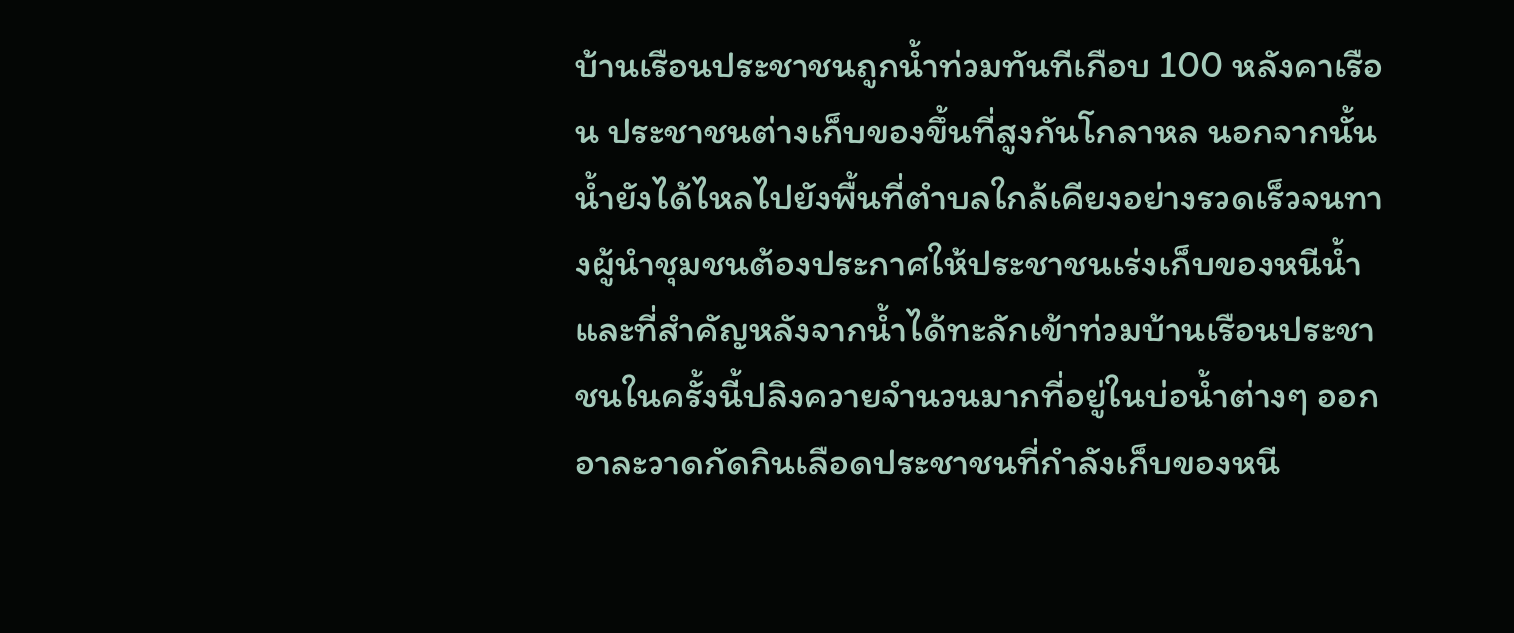บ้านเรือนประชาชนถูกน้ำท่วมทันทีเกือบ 100 หลังคาเรือน ประชาชนต่างเก็บของขึ้นที่สูงกันโกลาหล นอกจากนั้นน้ำยังได้ไหลไปยังพื้นที่ตำบลใกล้เคียงอย่างรวดเร็วจนทางผู้นำชุมชนต้องประกาศให้ประชาชนเร่งเก็บของหนีน้ำ และที่สำคัญหลังจากน้ำได้ทะลักเข้าท่วมบ้านเรือนประชาชนในครั้งนี้ปลิงควายจำนวนมากที่อยู่ในบ่อน้ำต่างๆ ออกอาละวาดกัดกินเลือดประชาชนที่กำลังเก็บของหนี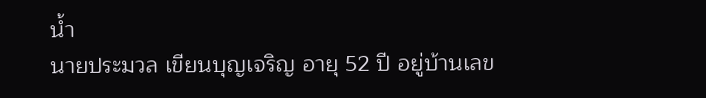น้ำ
นายประมวล เขียนบุญเจริญ อายุ 52 ปี อยู่บ้านเลข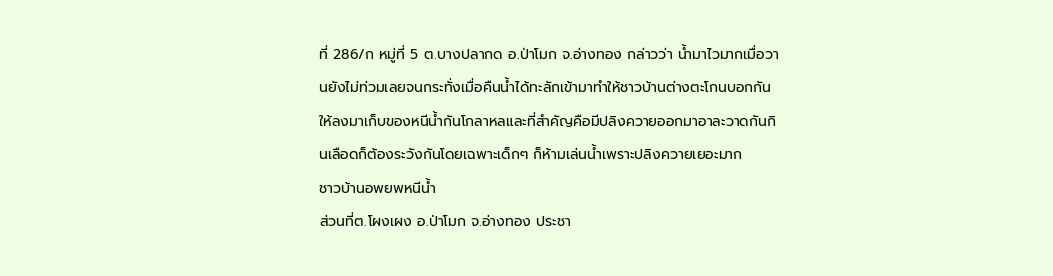ที่ 286/ก หมู่ที่ 5 ต.บางปลากด อ.ป่าโมก จ.อ่างทอง กล่าวว่า น้ำมาไวมากเมื่อวานยังไม่ท่วมเลยจนกระทั่งเมื่อคืนน้ำได้ทะลักเข้ามาทำให้ชาวบ้านต่างตะโกนบอกกันให้ลงมาเก็บของหนีน้ำกันโกลาหลและที่สำคัญคือมีปลิงควายออกมาอาละวาดกันกินเลือดก็ต้องระวังกันโดยเฉพาะเด็กๆ ก็ห้ามเล่นน้ำเพราะปลิงควายเยอะมาก
ชาวบ้านอพยพหนีน้ำ
ส่วนที่ต.โผงเผง อ.ป่าโมก จ.อ่างทอง ประชา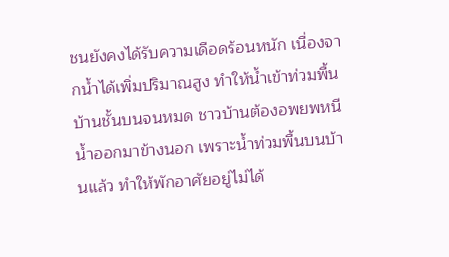ชนยังคงได้รับความเดือดร้อนหนัก เนื่องจากน้ำได้เพิ่มปริมาณสูง ทำให้น้ำเข้าท่วมพื้นบ้านชั้นบนจนหมด ชาวบ้านต้องอพยพหนีน้ำออกมาข้างนอก เพราะน้ำท่วมพื้นบนบ้านแล้ว ทำให้พักอาศัยอยู่ไม่ได้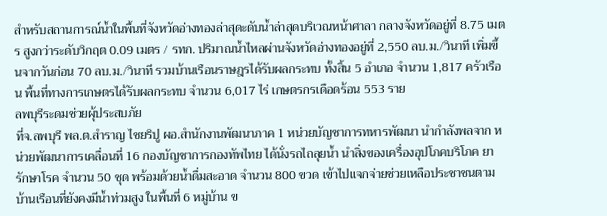สำหรับสถานการณ์น้ำในพื้นที่จังหวัดอ่างทองล่าสุดะดับน้ำล่าสุดบริเวณหน้าศาลา กลางจังหวัดอยู่ที่ 8.75 เมตร สูงกว่าระดับวิกฤต 0.09 เมตร / รทก. ปริมาณน้ำไหลผ่านจังหวัดอ่างทองอยู่ที่ 2,550 ลบ.ม./วินาที เพิ่มขึ้นจากวันก่อน 70 ลบ.ม./วินาที รวมบ้านเรือนราษฎรได้รับผลกระทบ ทั้งสิ้น 5 อำเภอ จำนวน 1,817 ครัวเรือน พื้นที่ทางการเกษตรได้รับผลกระทบ จำนวน 6,017 ไร่ เกษตรกรเดือดร้อน 553 ราย
ลพบุรีระดมช่วยผุ้ประสบภัย
ที่จ.ลพบุรี พล.ต.สำราญ ไชยริปู ผอ.สำนักงานพัฒนาภาค 1 หน่วยบัญชาการทหารพัฒนา นำกำลังพลจาก หน่วยพัฒนาการเคลื่อนที่ 16 กองบัญชาการกองทัพไทย ได้นั่งรถไถลุยน้ำ นำสิ่งของเครื่องอุปโภคบริโภค ยารักษาโรค จำนวน 50 ชุด พร้อมด้วยน้ำดื่มสะอาด จำนวน 800 ขวด เข้าไปแจกจ่ายช่วยเหลือประชาชนตามบ้านเรือนที่ยังคงมีน้ำท่วมสูง ในพื้นที่ 6 หมู่บ้าน ข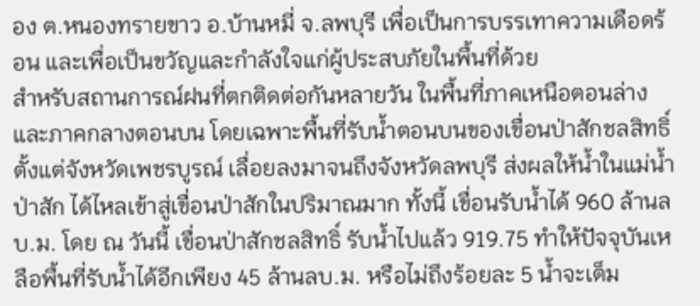อง ต.หนองทรายขาว อ.บ้านหมี่ จ.ลพบุรี เพื่อเป็นการบรรเทาความเดือดร้อน และเพื่อเป็นขวัญและกำลังใจแก่ผู้ประสบภัยในพื้นที่ด้วย
สำหรับสถานการณ์ฝนที่ตกติดต่อกันหลายวัน ในพื้นที่ภาคเหนือตอนล่าง และภาคกลางตอนบน โดยเฉพาะพื้นที่รับน้ำตอนบนของเขื่อนป่าสักชลสิทธิ์ ตั้งแต่จังหวัดเพชรบูรณ์ เลื่อยลงมาจนถึงจังหวัดลพบุรี ส่งผลให้น้ำในแม่น้ำป่าสัก ได้ไหลเข้าสู่เขื่อนป่าสักในปริมาณมาก ทั้งนี้ เขื่อนรับน้ำได้ 960 ล้านลบ.ม. โดย ณ วันนี้ เขื่อนป่าสักชลสิทธิ์ รับน้ำไปแล้ว 919.75 ทำให้ปัจจุบันเหลือพื้นที่รับน้ำได้อีกเพียง 45 ล้านลบ.ม. หรือไม่ถึงร้อยละ 5 น้ำจะเต็ม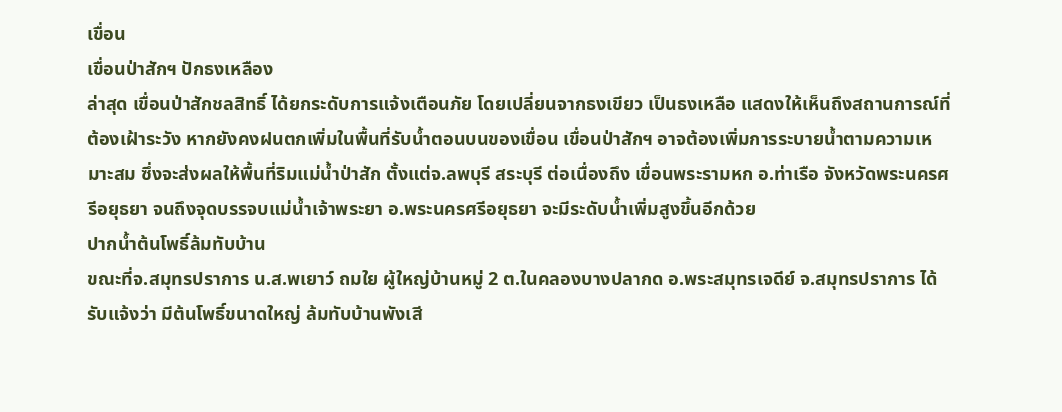เขื่อน
เขื่อนป่าสักฯ ปักธงเหลือง
ล่าสุด เขื่อนป่าสักชลสิทธิ์ ได้ยกระดับการแจ้งเตือนภัย โดยเปลี่ยนจากธงเขียว เป็นธงเหลือ แสดงให้เห็นถึงสถานการณ์ที่ต้องเฝ้าระวัง หากยังคงฝนตกเพิ่มในพื้นที่รับน้ำตอนบนของเขื่อน เขื่อนป่าสักฯ อาจต้องเพิ่มการระบายน้ำตามความเหมาะสม ซึ่งจะส่งผลให้พื้นที่ริมแม่น้ำป่าสัก ตั้งแต่จ.ลพบุรี สระบุรี ต่อเนื่องถึง เขื่อนพระรามหก อ.ท่าเรือ จังหวัดพระนครศรีอยุธยา จนถึงจุดบรรจบแม่น้ำเจ้าพระยา อ.พระนครศรีอยุธยา จะมีระดับน้ำเพิ่มสูงขึ้นอีกด้วย
ปากน้ำต้นโพธิ์ล้มทับบ้าน
ขณะที่จ.สมุทรปราการ น.ส.พเยาว์ ถมใย ผู้ใหญ่บ้านหมู่ 2 ต.ในคลองบางปลากด อ.พระสมุทรเจดีย์ จ.สมุทรปราการ ได้รับแจ้งว่า มีต้นโพธิ์ขนาดใหญ่ ล้มทับบ้านพังเสี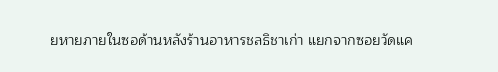ยหายภายในซอด้านหลังร้านอาหารชลธิชาเก่า แยกจากซอยวัดแค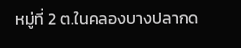หมู่ที่ 2 ต.ในคลองบางปลากด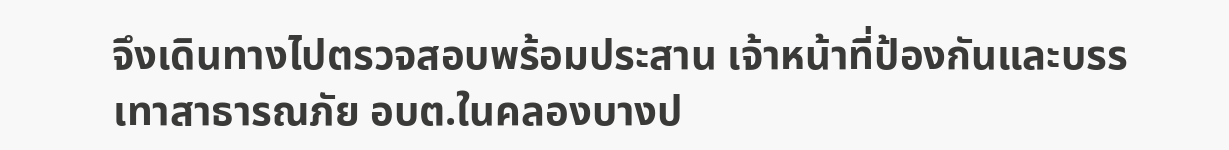จึงเดินทางไปตรวจสอบพร้อมประสาน เจ้าหน้าที่ป้องกันและบรรเทาสาธารณภัย อบต.ในคลองบางป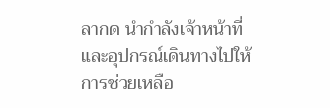ลากด นำกำลังเจ้าหน้าที่และอุปกรณ์เดินทางไปให้การช่วยเหลือ